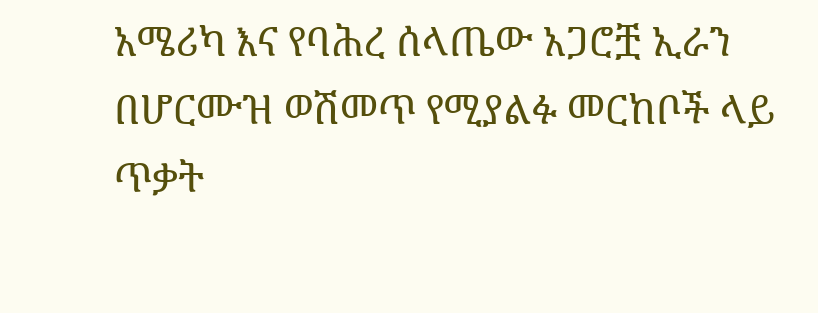አሜሪካ እና የባሕረ ሰላጤው አጋሮቿ ኢራን በሆርሙዝ ወሽመጥ የሚያልፉ መርከቦች ላይ ጥቃት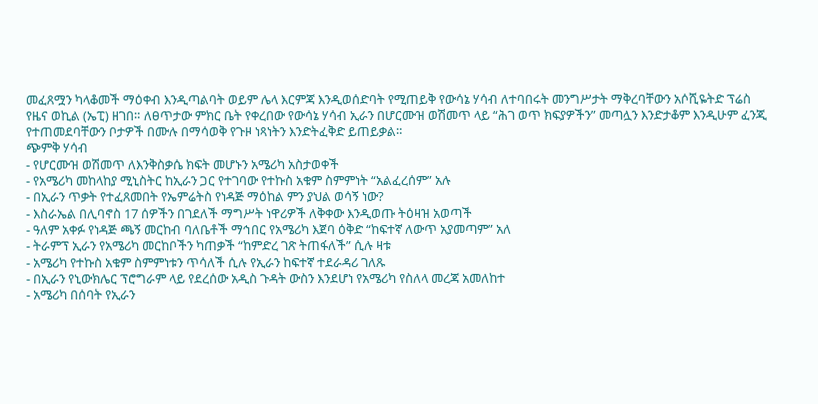መፈጸሟን ካላቆመች ማዕቀብ እንዲጣልባት ወይም ሌላ እርምጃ እንዲወሰድባት የሚጠይቅ የውሳኔ ሃሳብ ለተባበሩት መንግሥታት ማቅረባቸውን አሶሺዬትድ ፕሬስ የዜና ወኪል (ኤፒ) ዘገበ። ለፀጥታው ምክር ቤት የቀረበው የውሳኔ ሃሳብ ኢራን በሆርሙዝ ወሽመጥ ላይ “ሕገ ወጥ ክፍያዎችን” መጣሏን እንድታቆም እንዲሁም ፈንጂ የተጠመደባቸውን ቦታዎች በሙሉ በማሳወቅ የጉዞ ነጻነትን እንድትፈቅድ ይጠይቃል።
ጭምቅ ሃሳብ
- የሆርሙዝ ወሽመጥ ለእንቅስቃሴ ክፍት መሆኑን አሜሪካ አስታወቀች
- የአሜሪካ መከላከያ ሚኒስትር ከኢራን ጋር የተገባው የተኩስ አቁም ስምምነት “አልፈረሰም” አሉ
- በኢራን ጥቃት የተፈጸመበት የኤምሬትስ የነዳጅ ማዕከል ምን ያህል ወሳኝ ነው?
- እስራኤል በሊባኖስ 17 ሰዎችን በገደለች ማግሥት ነዋሪዎች ለቅቀው እንዲወጡ ትዕዛዝ አወጣች
- ዓለም አቀፉ የነዳጅ ጫኝ መርከብ ባለቤቶች ማኅበር የአሜሪካ እጀባ ዕቅድ “ከፍተኛ ለውጥ አያመጣም” አለ
- ትራምፕ ኢራን የአሜሪካ መርከቦችን ካጠቃች “ከምድረ ገጽ ትጠፋለች” ሲሉ ዛቱ
- አሜሪካ የተኩስ አቁም ስምምነቱን ጥሳለች ሲሉ የኢራን ከፍተኛ ተደራዳሪ ገለጹ
- በኢራን የኒውክሌር ፕሮግራም ላይ የደረሰው አዲስ ጉዳት ውስን እንደሆነ የአሜሪካ የስለላ መረጃ አመለከተ
- አሜሪካ በሰባት የኢራን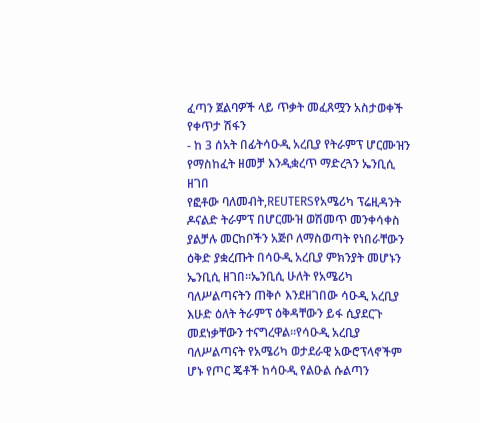ፈጣን ጀልባዎች ላይ ጥቃት መፈጸሟን አስታወቀች
የቀጥታ ሽፋን
- ከ 3 ሰአት በፊትሳዑዲ አረቢያ የትራምፕ ሆርሙዝን የማስከፈት ዘመቻ እንዲቋረጥ ማድረጓን ኤንቢሲ ዘገበ
የፎቶው ባለመብት,REUTERSየአሜሪካ ፕሬዚዳንት ዶናልድ ትራምፕ በሆርሙዝ ወሽመጥ መንቀሳቀስ ያልቻሉ መርከቦችን አጅቦ ለማስወጣት የነበራቸውን ዕቅድ ያቋረጡት በሳዑዲ አረቢያ ምክንያት መሆኑን ኤንቢሲ ዘገበ።ኤንቢሲ ሁለት የአሜሪካ ባለሥልጣናትን ጠቅሶ እንደዘገበው ሳዑዲ አረቢያ እሁድ ዕለት ትራምፕ ዕቅዳቸውን ይፋ ሲያደርጉ መደነቃቸውን ተናግረዋል።የሳዑዲ አረቢያ ባለሥልጣናት የአሜሪካ ወታደራዊ አውሮፕላኖችም ሆኑ የጦር ጄቶች ከሳዑዲ የልዑል ሱልጣን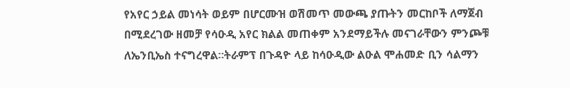የአየር ኃይል መነሳት ወይም በሆርሙዝ ወሽመጥ መውጫ ያጡትን መርከቦች ለማጀብ በሚደረገው ዘመቻ የሳዑዲ አየር ክልል መጠቀም አንደማይችሉ መናገራቸውን ምንጮቹ ለኤንቢኤስ ተናግረዋል።ትራምፕ በጉዳዮ ላይ ከሳዑዲው ልዑል ሞሐመድ ቢን ሳልማን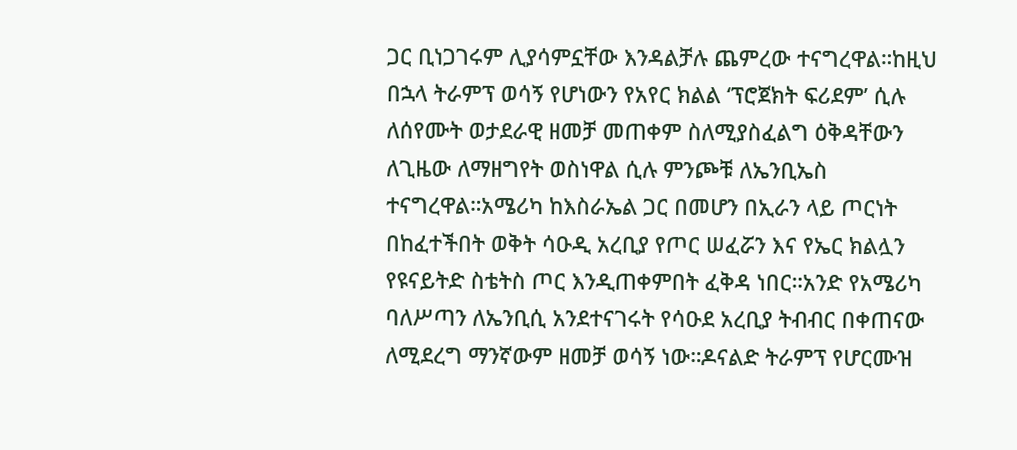ጋር ቢነጋገሩም ሊያሳምኗቸው እንዳልቻሉ ጨምረው ተናግረዋል።ከዚህ በኋላ ትራምፕ ወሳኝ የሆነውን የአየር ክልል ‘ፕሮጀክት ፍሪደም’ ሲሉ ለሰየሙት ወታደራዊ ዘመቻ መጠቀም ስለሚያስፈልግ ዕቅዳቸውን ለጊዜው ለማዘግየት ወስነዋል ሲሉ ምንጮቹ ለኤንቢኤስ ተናግረዋል።አሜሪካ ከእስራኤል ጋር በመሆን በኢራን ላይ ጦርነት በከፈተችበት ወቅት ሳዑዲ አረቢያ የጦር ሠፈሯን እና የኤር ክልሏን የዩናይትድ ስቴትስ ጦር እንዲጠቀምበት ፈቅዳ ነበር።አንድ የአሜሪካ ባለሥጣን ለኤንቢሲ አንደተናገሩት የሳዑደ አረቢያ ትብብር በቀጠናው ለሚደረግ ማንኛውም ዘመቻ ወሳኝ ነው።ዶናልድ ትራምፕ የሆርሙዝ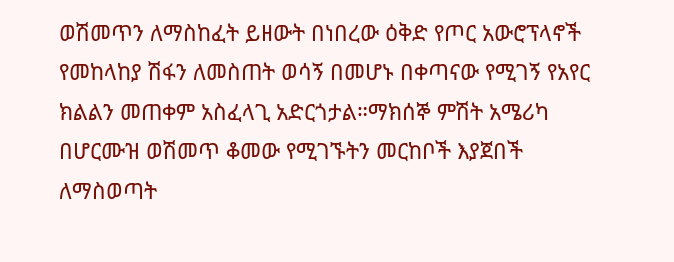ወሽመጥን ለማስከፈት ይዘውት በነበረው ዕቅድ የጦር አውሮፕላኖች የመከላከያ ሽፋን ለመስጠት ወሳኝ በመሆኑ በቀጣናው የሚገኝ የአየር ክልልን መጠቀም አስፈላጊ አድርጎታል።ማክሰኞ ምሽት አሜሪካ በሆርሙዝ ወሽመጥ ቆመው የሚገኙትን መርከቦች እያጀበች ለማስወጣት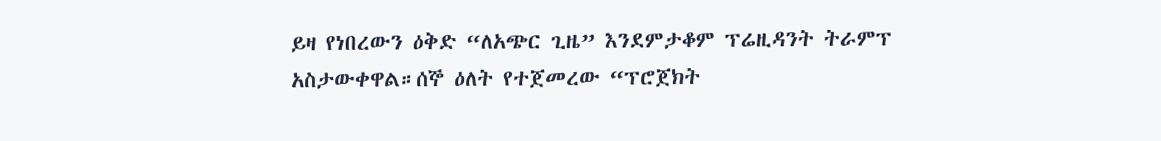ይዛ የነበረውን ዕቅድ “ለአጭር ጊዜ” እንደምታቆም ፕሬዚዳንት ትራምፕ አስታውቀዋል።ሰኞ ዕለት የተጀመረው “ፕሮጀክት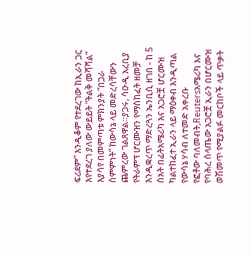ፍሪደም” እንዲቆም የተደረገው ከኢራን ጋር እየተደረገ ያለው ውይይት “ትልቅ መሻሻል” እያሳየ በመምጣቱ ምክንያት “በጋራ ስምምነት” ከውሳኔ ላይ መድረሳቸውን ጨምረው ገልጸዋል።ያጋሩ, ሳዑዲ አረቢያ የትራምፕ ሆርሙዝን የማስከፈት ዘመቻ እንዲቋረጥ ማድረጓን ኤንቢሲ ዘገበ - ከ 5 ሰአት በፊትአሜሪካ እና አጋሮቿ ሆርሙዝ ካልተከፈተ ኢራን ላይ ማዕቀብ እንዲጣል የውሳኔ ሃሳብ ለተመድ አቀረቡ
የፎቶው ባለመብት,Reutersአሜሪካ እና የባሕረ ሰላጤው አጋሮቿ ኢራን በሆርሙዝ ወሽመጥ የሚያልፉ መርከቦች ላይ ጥቃት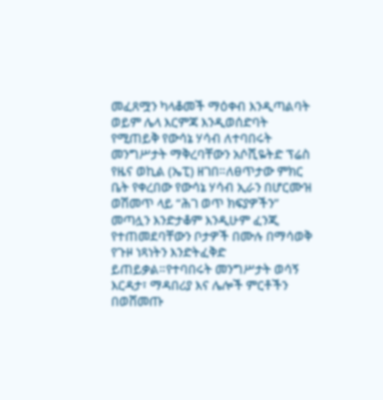መፈጸሟን ካላቆመች ማዕቀብ እንዲጣልባት ወይም ሌላ እርምጃ እንዲወሰድባት የሚጠይቅ የውሳኔ ሃሳብ ለተባበሩት መንግሥታት ማቅረባቸውን አሶሺዬትድ ፕሬስ የዜና ወኪል (ኤፒ) ዘገበ።ለፀጥታው ምክር ቤት የቀረበው የውሳኔ ሃሳብ ኢራን በሆርሙዝ ወሽመጥ ላይ “ሕገ ወጥ ክፍያዎችን” መጣሏን እንድታቆም እንዲሁም ፈንጂ የተጠመደባቸውን ቦታዎች በሙሉ በማሳወቅ የጉዞ ነጻነትን እንድትፈቅድ ይጠይቃል።የተባበሩት መንግሥታት ወሳኝ እርዳታ፣ ማዳበሪያ እና ሌሎች ምርቶችን በወሸመጡ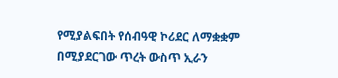የሚያልፍበት የሰብዓዊ ኮሪደር ለማቋቋም በሚያደርገው ጥረት ውስጥ ኢራን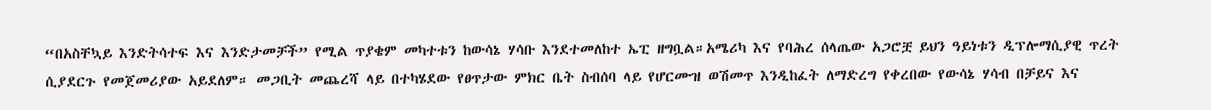“በአስቸኳይ እንድትሳተፍ እና እንድታመቻች” የሚል ጥያቄም መካተቱን ከውሳኔ ሃሳቡ እንደተመለከተ ኤፒ ዘግቧል።አሜሪካ እና የባሕረ ሰላጤው አጋሮቿ ይህን ዓይነቱን ዲፕሎማሲያዊ ጥረት ሲያደርጉ የመጀመሪያው አይደለም። መጋቢት መጨረሻ ላይ በተካሄደው የፀጥታው ምክር ቤት ስብሰባ ላይ የሆርሙዝ ወሽመጥ እንዲከፈት ለማድረግ የቀረበው የውሳኔ ሃሳብ በቻይና እና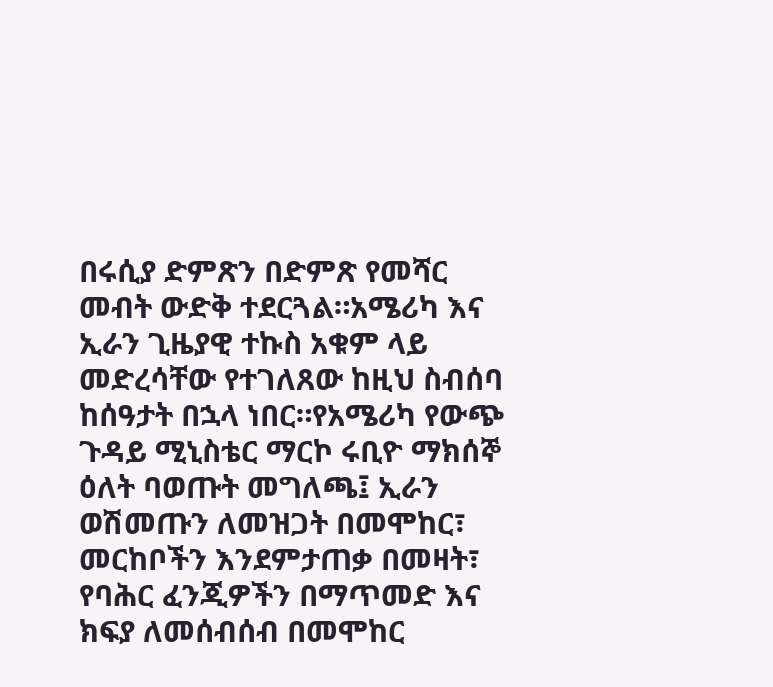በሩሲያ ድምጽን በድምጽ የመሻር መብት ውድቅ ተደርጓል።አሜሪካ እና ኢራን ጊዜያዊ ተኩስ አቁም ላይ መድረሳቸው የተገለጸው ከዚህ ስብሰባ ከሰዓታት በኋላ ነበር።የአሜሪካ የውጭ ጉዳይ ሚኒስቴር ማርኮ ሩቢዮ ማክሰኞ ዕለት ባወጡት መግለጫ፤ ኢራን ወሽመጡን ለመዝጋት በመሞከር፣ መርከቦችን እንደምታጠቃ በመዛት፣ የባሕር ፈንጂዎችን በማጥመድ እና ክፍያ ለመሰብሰብ በመሞከር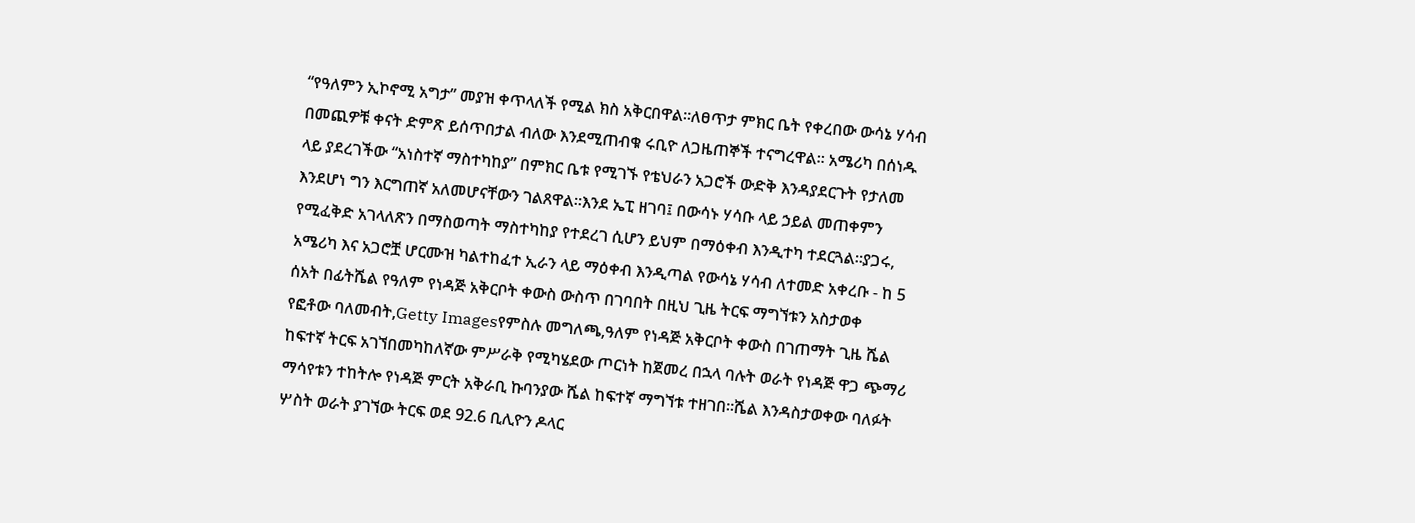“የዓለምን ኢኮኖሚ አግታ” መያዝ ቀጥላለች የሚል ክስ አቅርበዋል።ለፀጥታ ምክር ቤት የቀረበው ውሳኔ ሃሳብ በመጪዎቹ ቀናት ድምጽ ይሰጥበታል ብለው እንደሚጠብቁ ሩቢዮ ለጋዜጠኞች ተናግረዋል። አሜሪካ በሰነዱ ላይ ያደረገችው “አነስተኛ ማስተካከያ” በምክር ቤቱ የሚገኙ የቴህራን አጋሮች ውድቅ እንዳያደርጉት የታለመ እንደሆነ ግን እርግጠኛ አለመሆናቸውን ገልጸዋል።እንደ ኤፒ ዘገባ፤ በውሳኑ ሃሳቡ ላይ ኃይል መጠቀምን የሚፈቅድ አገላለጽን በማስወጣት ማስተካከያ የተደረገ ሲሆን ይህም በማዕቀብ እንዲተካ ተደርጓል።ያጋሩ, አሜሪካ እና አጋሮቿ ሆርሙዝ ካልተከፈተ ኢራን ላይ ማዕቀብ እንዲጣል የውሳኔ ሃሳብ ለተመድ አቀረቡ - ከ 5 ሰአት በፊትሼል የዓለም የነዳጅ አቅርቦት ቀውስ ውስጥ በገባበት በዚህ ጊዜ ትርፍ ማግኘቱን አስታወቀ
የፎቶው ባለመብት,Getty Imagesየምስሉ መግለጫ,ዓለም የነዳጅ አቅርቦት ቀውስ በገጠማት ጊዜ ሼል ከፍተኛ ትርፍ አገኘበመካከለኛው ምሥራቅ የሚካሄደው ጦርነት ከጀመረ በኋላ ባሉት ወራት የነዳጅ ዋጋ ጭማሪ ማሳየቱን ተከትሎ የነዳጅ ምርት አቅራቢ ኩባንያው ሼል ከፍተኛ ማግኘቱ ተዘገበ።ሼል እንዳስታወቀው ባለፉት ሦስት ወራት ያገኘው ትርፍ ወደ 92.6 ቢሊዮን ዶላር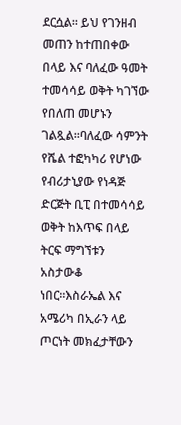ደርሷል። ይህ የገንዘብ መጠን ከተጠበቀው በላይ እና ባለፈው ዓመት ተመሳሳይ ወቅት ካገኘው የበለጠ መሆኑን ገልጿል።ባለፈው ሳምንት የሼል ተፎካካሪ የሆነው የብሪታኒያው የነዳጅ ድርጅት ቢፒ በተመሳሳይ ወቅት ከእጥፍ በላይ ትርፍ ማግኘቱን አስታውቆ ነበር።እስራኤል እና አሜሪካ በኢራን ላይ ጦርነት መክፈታቸውን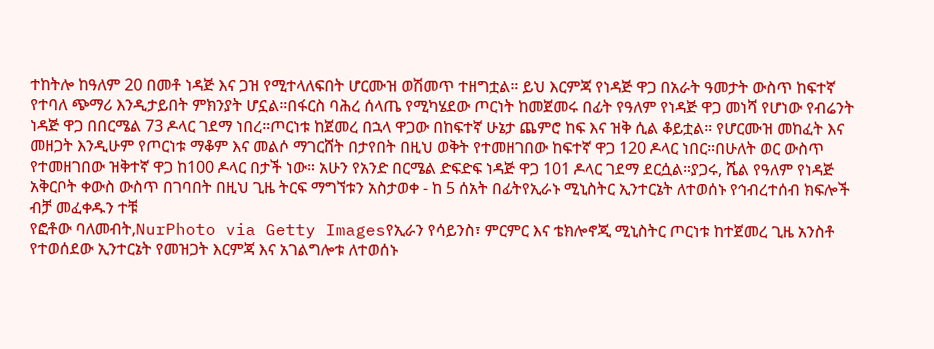ተከትሎ ከዓለም 20 በመቶ ነዳጅ እና ጋዝ የሚተላለፍበት ሆርሙዝ ወሽመጥ ተዘግቷል። ይህ እርምጃ የነዳጅ ዋጋ በአራት ዓመታት ውስጥ ከፍተኛ የተባለ ጭማሪ እንዲታይበት ምክንያት ሆኗል።በፋርስ ባሕረ ሰላጤ የሚካሄደው ጦርነት ከመጀመሩ በፊት የዓለም የነዳጅ ዋጋ መነሻ የሆነው የብሬንት ነዳጅ ዋጋ በበርሜል 73 ዶላር ገደማ ነበረ።ጦርነቱ ከጀመረ በኋላ ዋጋው በከፍተኛ ሁኔታ ጨምሮ ከፍ እና ዝቅ ሲል ቆይቷል። የሆርሙዝ መከፈት እና መዘጋት እንዲሁም የጦርነቱ ማቆም እና መልሶ ማገርሸት በታየበት በዚህ ወቅት የተመዘገበው ከፍተኛ ዋጋ 120 ዶላር ነበር።በሁለት ወር ውስጥ የተመዘገበው ዝቅተኛ ዋጋ ከ100 ዶላር በታች ነው። አሁን የአንድ በርሜል ድፍድፍ ነዳጅ ዋጋ 101 ዶላር ገደማ ደርሷል።ያጋሩ, ሼል የዓለም የነዳጅ አቅርቦት ቀውስ ውስጥ በገባበት በዚህ ጊዜ ትርፍ ማግኘቱን አስታወቀ - ከ 5 ሰአት በፊትየኢራኑ ሚኒስትር ኢንተርኔት ለተወሰኑ የኅብረተሰብ ክፍሎች ብቻ መፈቀዱን ተቹ
የፎቶው ባለመብት,NurPhoto via Getty Imagesየኢራን የሳይንስ፣ ምርምር እና ቴክሎኖጂ ሚኒስትር ጦርነቱ ከተጀመረ ጊዜ አንስቶ የተወሰደው ኢንተርኔት የመዝጋት እርምጃ እና አገልግሎቱ ለተወሰኑ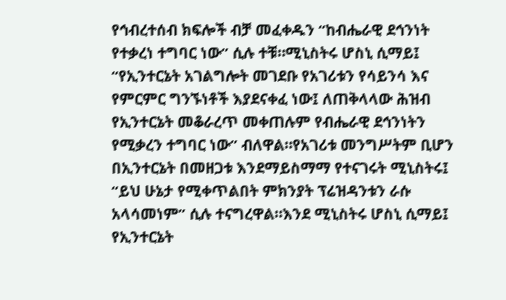የኅብረተሰብ ክፍሎች ብቻ መፈቀዱን “ከብሔራዊ ደኅንነት የተቃረነ ተግባር ነው” ሲሉ ተቹ።ሚኒስትሩ ሆስኒ ሲማይ፤ “የኢንተርኔት አገልግሎት መገደቡ የአገሪቱን የሳይንሳ እና የምርምር ግንኙነቶች እያደናቀፈ ነው፤ ለጠቅላላው ሕዝብ የኢንተርኔት መቆራረጥ መቀጠሉም የብሔራዊ ደኅንነትን የሚቃረን ተግባር ነው” ብለዋል።የአገሪቱ መንግሥትም ቢሆን በኢንተርኔት በመዘጋቱ እንደማይስማማ የተናገሩት ሚኒስትሩ፤ “ይህ ሁኔታ የሚቀጥልበት ምክንያት ፕሬዝዳንቱን ራሱ አላሳመነም” ሲሉ ተናግረዋል።እንደ ሚኒስትሩ ሆስኒ ሲማይ፤ የኢንተርኔት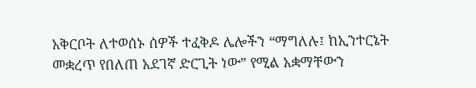አቅርቦት ለተወሰኑ ሰዎች ተፈቅዶ ሌሎችን “ማግለሉ፤ ከኢንተርኔት መቋረጥ የበለጠ አደገኛ ድርጊት ነው” የሚል አቋማቸውን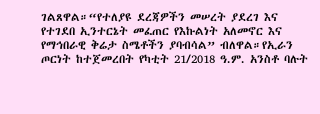ገልጸዋል።“የተለያዩ ደረጃዎችን መሠረት ያደረገ እና የተገደበ ኢንተርኔት መፈጠር የእኩልነት አለመኖር እና የማኅበራዊ ቅሬታ ስሜቶችን ያባብሳል” ብለዋል።የኢራን ጦርነት ከተጀመረበት የካቲት 21/2018 ዓ.ም. አንስቶ ባሉት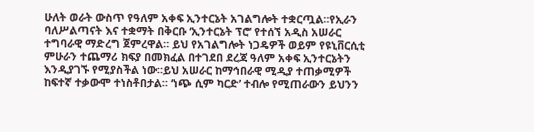ሁለት ወራት ውስጥ የዓለም አቀፍ ኢንተርኔት አገልግሎት ተቋርጧል።የኢራን ባለሥልጣናት እና ተቋማት በቅርቡ ‘ኢንተርኔት ፕሮ’ የተሰኘ አዲስ አሠራር ተግባራዊ ማድረግ ጀምረዋል። ይህ የአገልግሎት ነጋዴዎች ወይም የዩኒቨርሲቲ ምሁራን ተጨማሪ ክፍያ በመክፈል በተገደበ ደረጃ ዓለም አቀፍ ኢንተርኔትን እንዲያገኙ የሚያስችል ነው።ይህ አሠራር ከማኅበራዊ ሚዲያ ተጠቃሚዎች ከፍተኛ ተቃውሞ ተነስቶበታል። ‘ነጭ ሲም ካርድ’ ተብሎ የሚጠራውን ይህንን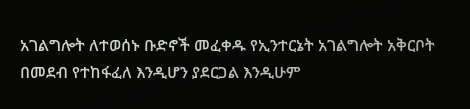አገልግሎት ለተወሰኑ ቡድኖች መፈቀዱ የኢንተርኔት አገልግሎት አቅርቦት በመደብ የተከፋፈለ እንዲሆን ያደርጋል እንዲሁም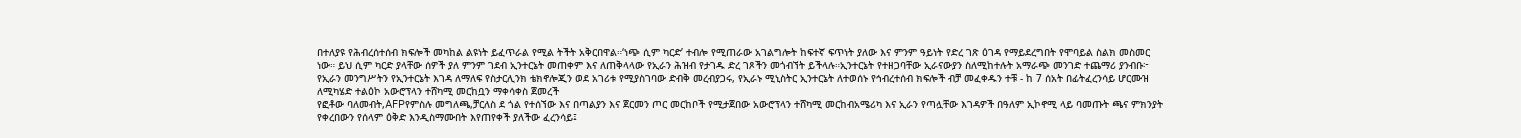በተለያዩ የሕብረሰተሰብ ክፍሎች መካከል ልዩነት ይፈጥራል የሚል ትችት አቅርበዋል።‘ነጭ ሲም ካርድ’ ተብሎ የሚጠራው አገልግሎት ከፍተኛ ፍጥነት ያለው እና ምንም ዓይነት የድረ ገጽ ዕገዳ የማይደረግበት የሞባይል ስልክ መስመር ነው። ይህ ሲም ካርድ ያላቸው ሰዎች ያለ ምንም ገደብ ኢንተርኔት መጠቀም እና ለጠቅላላው የኢራን ሕዝብ የታገዱ ድረ ገጾችን መጎብኘት ይችላሉ።ኢንተርኔት የተዘጋባቸው ኢራናውያን ስለሚከተሉት አማራጭ መንገድ ተጨማሪ ያንብቡ፦ የኢራን መንግሥትን የኢንተርኔት እገዳ ለማለፍ የስታርሊንክ ቴክኖሎጂን ወደ አገሪቱ የሚያስገባው ድብቅ መረብያጋሩ, የኢራኑ ሚኒስትር ኢንተርኔት ለተወሰኑ የኅብረተሰብ ክፍሎች ብቻ መፈቀዱን ተቹ - ከ 7 ሰአት በፊትፈረንሳይ ሆርሙዝ ለሚካሄድ ተልዕኮ አውሮፕላን ተሸካሚ መርከቧን ማቀሳቀስ ጀመረች
የፎቶው ባለመብት,AFPየምስሉ መግለጫ,ቻርለስ ደ ጎል የተሰኘው እና በጣልያን እና ጀርመን ጦር መርከቦች የሚታጀበው አውሮፕላን ተሸካሚ መርከብአሜሪካ እና ኢራን የጣሏቸው እገዳዎች በዓለም ኢኮኖሚ ላይ ባመጡት ጫና ምክንያት የቀረበውን የሰላም ዕቅድ እንዲስማሙበት እየጠየቀች ያለችው ፈረንሳይ፤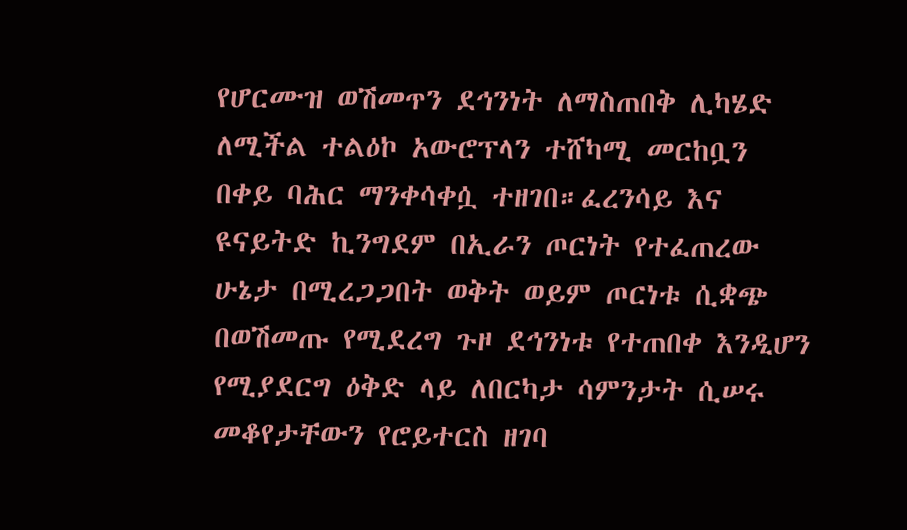የሆርሙዝ ወሽመጥን ደኅንነት ለማስጠበቅ ሊካሄድ ለሚችል ተልዕኮ አውሮፕላን ተሸካሚ መርከቧን በቀይ ባሕር ማንቀሳቀሷ ተዘገበ።ፈረንሳይ እና ዩናይትድ ኪንግደም በኢራን ጦርነት የተፈጠረው ሁኔታ በሚረጋጋበት ወቅት ወይም ጦርነቱ ሲቋጭ በወሽመጡ የሚደረግ ጉዞ ደኅንነቱ የተጠበቀ እንዲሆን የሚያደርግ ዕቅድ ላይ ለበርካታ ሳምንታት ሲሠሩ መቆየታቸውን የሮይተርስ ዘገባ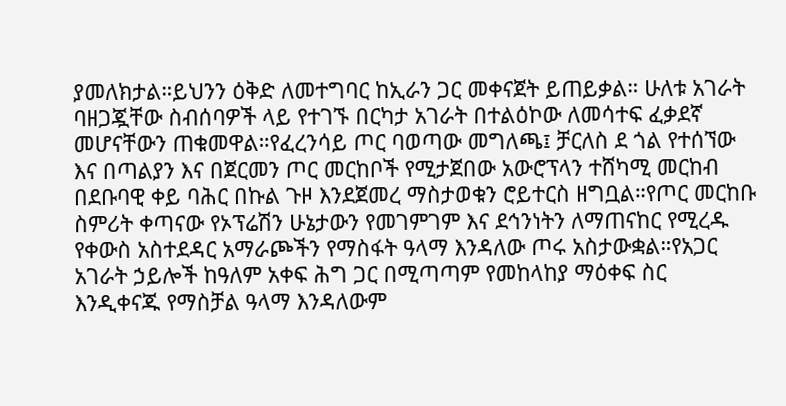ያመለክታል።ይህንን ዕቅድ ለመተግባር ከኢራን ጋር መቀናጀት ይጠይቃል። ሁለቱ አገራት ባዘጋጇቸው ስብሰባዎች ላይ የተገኙ በርካታ አገራት በተልዕኮው ለመሳተፍ ፈቃደኛ መሆናቸውን ጠቁመዋል።የፈረንሳይ ጦር ባወጣው መግለጫ፤ ቻርለስ ደ ጎል የተሰኘው እና በጣልያን እና በጀርመን ጦር መርከቦች የሚታጀበው አውሮፕላን ተሸካሚ መርከብ በደቡባዊ ቀይ ባሕር በኩል ጉዞ እንደጀመረ ማስታወቁን ሮይተርስ ዘግቧል።የጦር መርከቡ ስምሪት ቀጣናው የኦፕሬሽን ሁኔታውን የመገምገም እና ደኅንነትን ለማጠናከር የሚረዱ የቀውስ አስተደዳር አማራጮችን የማስፋት ዓላማ እንዳለው ጦሩ አስታውቋል።የአጋር አገራት ኃይሎች ከዓለም አቀፍ ሕግ ጋር በሚጣጣም የመከላከያ ማዕቀፍ ስር እንዲቀናጁ የማስቻል ዓላማ እንዳለውም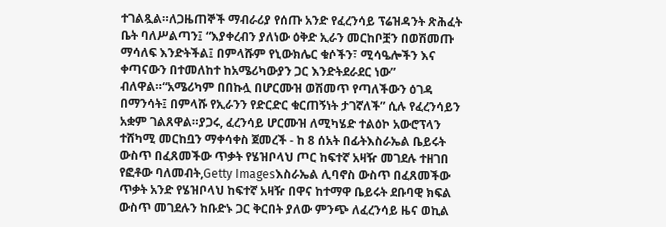ተገልጿል።ለጋዜጠኞች ማብራሪያ የሰጡ አንድ የፈረንሳይ ፕሬዝዳንት ጽሕፈት ቤት ባለሥልጣን፤ “እያቀረብን ያለነው ዕቅድ ኢራን መርከቦቿን በወሽመጡ ማሳለፍ እንድትችል፤ በምላሹም የኒውክሌር ቁሶችን፣ ሚሳዔሎችን እና ቀጣናውን በተመለከተ ከአሜሪካውያን ጋር እንድትደራደር ነው” ብለዋል።“አሜሪካም በበኩሏ በሆርሙዝ ወሽመጥ የጣለችውን ዕገዳ በማንሳት፤ በምላሹ የኢራንን የድርድር ቁርጠኝነት ታገኛለች” ሲሉ የፈረንሳይን አቋም ገልጸዋል።ያጋሩ, ፈረንሳይ ሆርሙዝ ለሚካሄድ ተልዕኮ አውሮፕላን ተሸካሚ መርከቧን ማቀሳቀስ ጀመረች - ከ 8 ሰአት በፊትእስራኤል ቤይሩት ውስጥ በፈጸመችው ጥቃት የሄዝቦላህ ጦር ከፍተኛ አዛዥ መገደሉ ተዘገበ
የፎቶው ባለመብት,Getty Imagesእስራኤል ሊባኖስ ውስጥ በፈጸመችው ጥቃት አንድ የሄዝቦላህ ከፍተኛ አዛዥ በዋና ከተማዋ ቤይሩት ደቡባዊ ክፍል ውስጥ መገደሉን ከቡድኑ ጋር ቅርበት ያለው ምንጭ ለፈረንሳይ ዜና ወኪል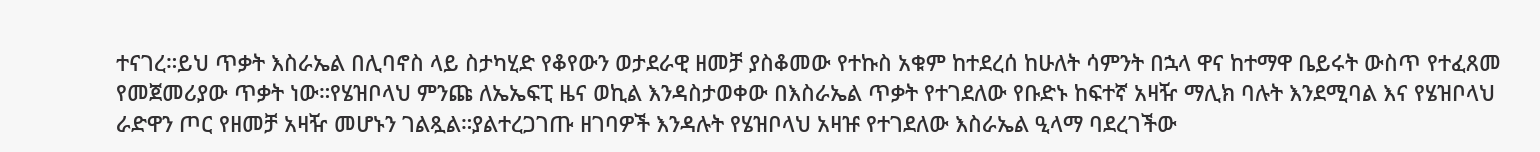ተናገረ።ይህ ጥቃት እስራኤል በሊባኖስ ላይ ስታካሂድ የቆየውን ወታደራዊ ዘመቻ ያስቆመው የተኩስ አቁም ከተደረሰ ከሁለት ሳምንት በኋላ ዋና ከተማዋ ቤይሩት ውስጥ የተፈጸመ የመጀመሪያው ጥቃት ነው።የሄዝቦላህ ምንጩ ለኤኤፍፒ ዜና ወኪል እንዳስታወቀው በእስራኤል ጥቃት የተገደለው የቡድኑ ከፍተኛ አዛዥ ማሊክ ባሉት እንደሚባል እና የሄዝቦላህ ራድዋን ጦር የዘመቻ አዛዥ መሆኑን ገልጿል።ያልተረጋገጡ ዘገባዎች እንዳሉት የሄዝቦላህ አዛዡ የተገደለው እስራኤል ዒላማ ባደረገችው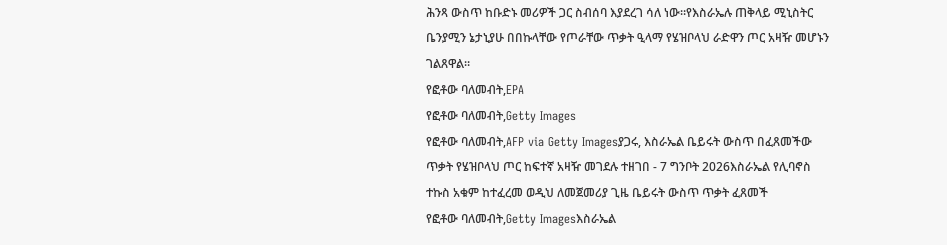ሕንጻ ውስጥ ከቡድኑ መሪዎች ጋር ስብሰባ እያደረገ ሳለ ነው።የእስራኤሉ ጠቅላይ ሚኒስትር ቤንያሚን ኔታኒያሁ በበኩላቸው የጦራቸው ጥቃት ዒላማ የሄዝቦላህ ራድዋን ጦር አዛዥ መሆኑን ገልጸዋል።
የፎቶው ባለመብት,EPA
የፎቶው ባለመብት,Getty Images
የፎቶው ባለመብት,AFP via Getty Imagesያጋሩ, እስራኤል ቤይሩት ውስጥ በፈጸመችው ጥቃት የሄዝቦላህ ጦር ከፍተኛ አዛዥ መገደሉ ተዘገበ - 7 ግንቦት 2026እስራኤል የሊባኖስ ተኩስ አቁም ከተፈረመ ወዲህ ለመጀመሪያ ጊዜ ቤይሩት ውስጥ ጥቃት ፈጸመች
የፎቶው ባለመብት,Getty Imagesእስራኤል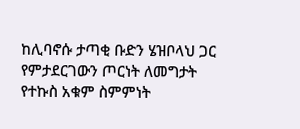ከሊባኖሱ ታጣቂ ቡድን ሄዝቦላህ ጋር የምታደርገውን ጦርነት ለመግታት የተኩስ አቁም ስምምነት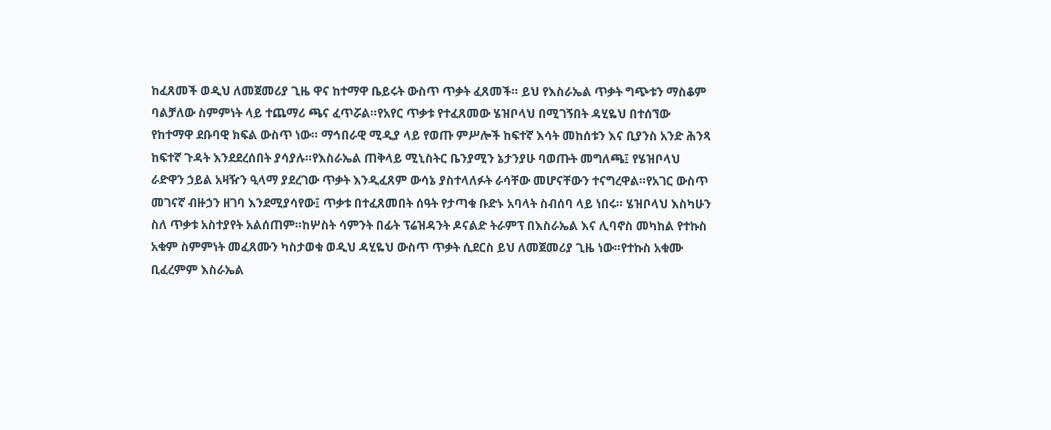ከፈጸመች ወዲህ ለመጀመሪያ ጊዜ ዋና ከተማዋ ቤይሩት ውስጥ ጥቃት ፈጸመች። ይህ የእስራኤል ጥቃት ግጭቱን ማስቆም ባልቻለው ስምምነት ላይ ተጨማሪ ጫና ፈጥሯል።የአየር ጥቃቱ የተፈጸመው ሄዝቦላህ በሚገኝበት ዳሂዬህ በተሰኘው የከተማዋ ደቡባዊ ክፍል ውስጥ ነው። ማኅበራዊ ሚዲያ ላይ የወጡ ምሥሎች ከፍተኛ እሳት መከሰቱን እና ቢያንስ አንድ ሕንጻ ከፍተኛ ጉዳት እንደደረሰበት ያሳያሉ።የእስራኤል ጠቅላይ ሚኒስትር ቤንያሚን ኔታንያሁ ባወጡት መግለጫ፤ የሄዝቦላህ ራድዋን ኃይል አዛዥን ዒላማ ያደረገው ጥቃት እንዲፈጸም ውሳኔ ያስተላለፉት ራሳቸው መሆናቸውን ተናግረዋል።የአገር ውስጥ መገናኛ ብዙኃን ዘገባ እንደሚያሳየው፤ ጥቃቱ በተፈጸመበት ሰዓት የታጣቁ ቡድኑ አባላት ስብሰባ ላይ ነበሩ። ሄዝቦላህ እስካሁን ስለ ጥቃቱ አስተያየት አልሰጠም።ከሦስት ሳምንት በፊት ፕሬዝዳንት ዶናልድ ትራምፕ በእስራኤል እና ሊባኖስ መካከል የተኩስ አቁም ስምምነት መፈጸሙን ካስታወቁ ወዲህ ዳሂዬህ ውስጥ ጥቃት ሲደርስ ይህ ለመጀመሪያ ጊዜ ነው።የተኩስ አቁሙ ቢፈረምም እስራኤል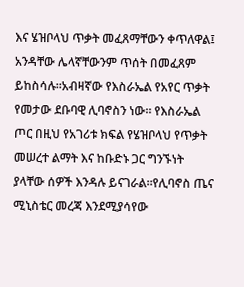እና ሄዝቦላህ ጥቃት መፈጸማቸውን ቀጥለዋል፤ አንዳቸው ሌላኛቸውንም ጥሰት በመፈጸም ይከስሳሉ።አብዛኛው የእስራኤል የአየር ጥቃት የመታው ደቡባዊ ሊባኖስን ነው። የእስራኤል ጦር በዚህ የአገሪቱ ክፍል የሄዝቦላህ የጥቃት መሠረተ ልማት እና ከቡድኑ ጋር ግንኙነት ያላቸው ሰዎች እንዳሉ ይናገራል።የሊባኖስ ጤና ሚኒስቴር መረጃ እንደሚያሳየው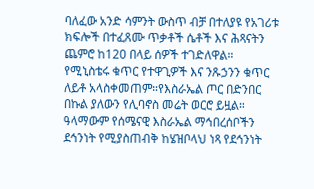ባለፈው አንድ ሳምንት ውስጥ ብቻ በተለያዩ የአገሪቱ ክፍሎች በተፈጸሙ ጥቃቶች ሴቶች እና ሕጻናትን ጨምሮ ከ120 በላይ ሰዎች ተገድለዋል። የሚኒስቴሩ ቁጥር የተዋጊዎች እና ንጹኃንን ቁጥር ለይቶ አላስቀመጠም።የእስራኤል ጦር በድንበር በኩል ያለውን የሊባኖስ መሬት ወርሮ ይዟል። ዓላማውም የሰሜናዊ እስራኤል ማኅበረሰቦችን ደኅንነት የሚያስጠብቅ ከሄዝቦላህ ነጻ የደኅንነት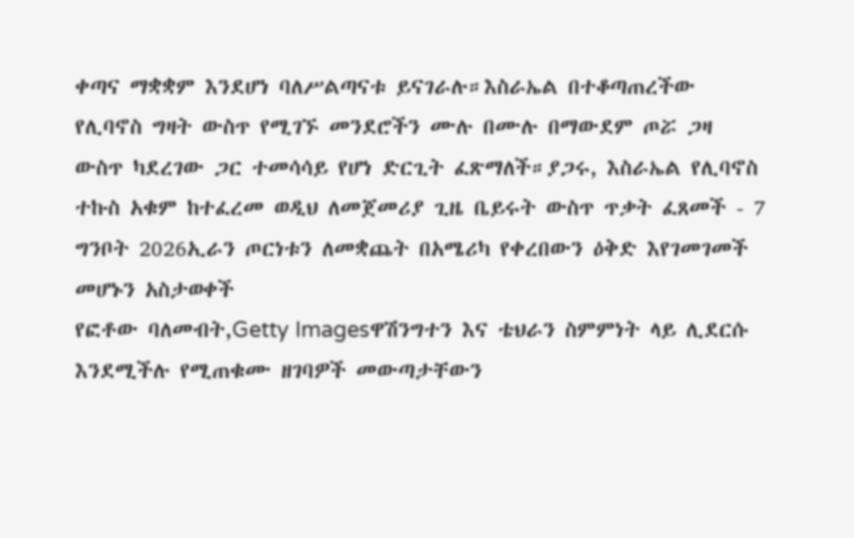ቀጣና ማቋቋም እንደሆነ ባለሥልጣናቱ ይናገራሉ።እስራኤል በተቆጣጠረችው የሊባኖስ ግዛት ውስጥ የሚገኙ መንደሮችን ሙሉ በሙሉ በማውደም ጦሯ ጋዛ ውስጥ ካደረገው ጋር ተመሳሳይ የሆነ ድርጊት ፈጽማለች።ያጋሩ, እስራኤል የሊባኖስ ተኩስ አቁም ከተፈረመ ወዲህ ለመጀመሪያ ጊዜ ቤይሩት ውስጥ ጥቃት ፈጸመች - 7 ግንቦት 2026ኢራን ጦርነቱን ለመቋጨት በአሜሪካ የቀረበውን ዕቅድ እየገመገመች መሆኑን አስታወቀች
የፎቶው ባለመብት,Getty Imagesዋሽንግተን እና ቴህራን ስምምነት ላይ ሊደርሱ እንደሚችሉ የሚጠቁሙ ዘገባዎች መውጣታቸውን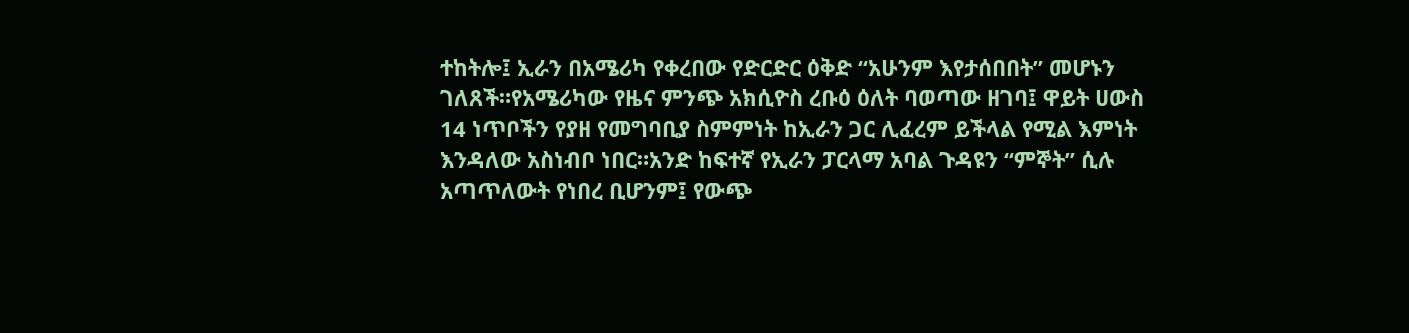ተከትሎ፤ ኢራን በአሜሪካ የቀረበው የድርድር ዕቅድ “አሁንም እየታሰበበት” መሆኑን ገለጸች።የአሜሪካው የዜና ምንጭ አክሲዮስ ረቡዕ ዕለት ባወጣው ዘገባ፤ ዋይት ሀውስ 14 ነጥቦችን የያዘ የመግባቢያ ስምምነት ከኢራን ጋር ሊፈረም ይችላል የሚል እምነት እንዳለው አስነብቦ ነበር።አንድ ከፍተኛ የኢራን ፓርላማ አባል ጉዳዩን “ምኞት” ሲሉ አጣጥለውት የነበረ ቢሆንም፤ የውጭ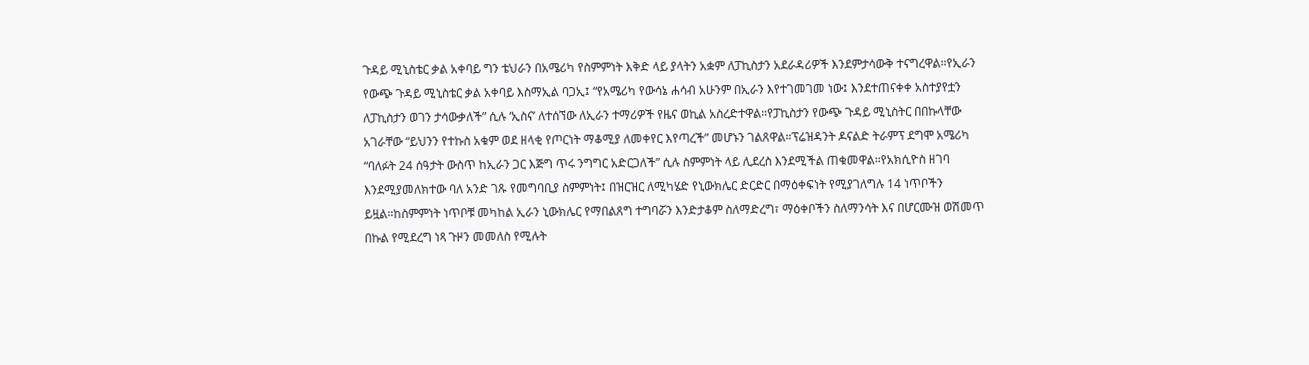ጉዳይ ሚኒስቴር ቃል አቀባይ ግን ቴህራን በአሜሪካ የስምምነት እቅድ ላይ ያላትን አቋም ለፓኪስታን አደራዳሪዎች እንደምታሳውቅ ተናግረዋል።የኢራን የውጭ ጉዳይ ሚኒስቴር ቃል አቀባይ እስማኢል ባጋኢ፤ “የአሜሪካ የውሳኔ ሐሳብ አሁንም በኢራን እየተገመገመ ነው፤ እንደተጠናቀቀ አስተያየቷን ለፓኪስታን ወገን ታሳውቃለች” ሲሉ ‘ኢስና’ ለተሰኘው ለኢራን ተማሪዎች የዜና ወኪል አስረድተዋል።የፓኪስታን የውጭ ጉዳይ ሚኒስትር በበኩላቸው አገራቸው “ይህንን የተኩስ አቁም ወደ ዘላቂ የጦርነት ማቆሚያ ለመቀየር እየጣረች” መሆኑን ገልጸዋል።ፕሬዝዳንት ዶናልድ ትራምፕ ደግሞ አሜሪካ “ባለፉት 24 ሰዓታት ውስጥ ከኢራን ጋር እጅግ ጥሩ ንግግር አድርጋለች” ሲሉ ስምምነት ላይ ሊደረስ እንደሚችል ጠቁመዋል።የአክሲዮስ ዘገባ እንደሚያመለክተው ባለ አንድ ገጹ የመግባቢያ ስምምነት፤ በዝርዝር ለሚካሄድ የኒውክሌር ድርድር በማዕቀፍነት የሚያገለግሉ 14 ነጥቦችን ይዟል።ከስምምነት ነጥቦቹ መካከል ኢራን ኒውክሌር የማበልጸግ ተግባሯን እንድታቆም ስለማድረግ፣ ማዕቀቦችን ስለማንሳት እና በሆርሙዝ ወሽመጥ በኩል የሚደረግ ነጻ ጉዞን መመለስ የሚሉት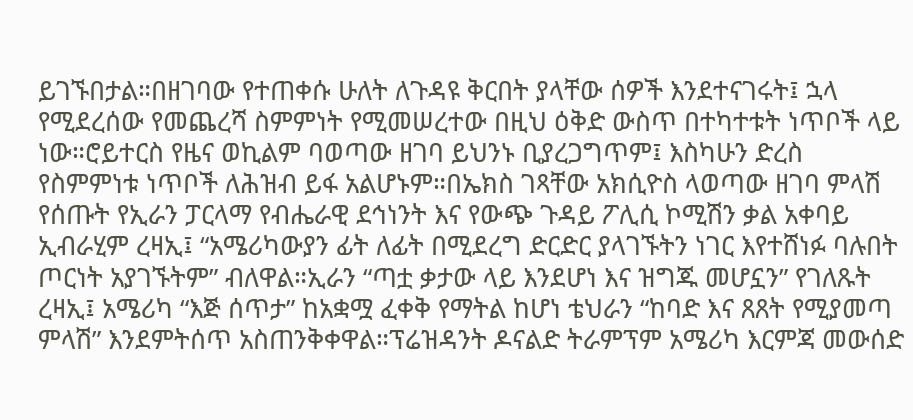ይገኙበታል።በዘገባው የተጠቀሱ ሁለት ለጉዳዩ ቅርበት ያላቸው ሰዎች እንደተናገሩት፤ ኋላ የሚደረሰው የመጨረሻ ስምምነት የሚመሠረተው በዚህ ዕቅድ ውስጥ በተካተቱት ነጥቦች ላይ ነው።ሮይተርስ የዜና ወኪልም ባወጣው ዘገባ ይህንኑ ቢያረጋግጥም፤ እስካሁን ድረስ የስምምነቱ ነጥቦች ለሕዝብ ይፋ አልሆኑም።በኤክስ ገጻቸው አክሲዮስ ላወጣው ዘገባ ምላሽ የሰጡት የኢራን ፓርላማ የብሔራዊ ደኅነንት እና የውጭ ጉዳይ ፖሊሲ ኮሚሽን ቃል አቀባይ ኢብራሂም ረዛኢ፤ “አሜሪካውያን ፊት ለፊት በሚደረግ ድርድር ያላገኙትን ነገር እየተሸነፉ ባሉበት ጦርነት አያገኙትም” ብለዋል።ኢራን “ጣቷ ቃታው ላይ እንደሆነ እና ዝግጁ መሆኗን” የገለጹት ረዛኢ፤ አሜሪካ “እጅ ሰጥታ” ከአቋሟ ፈቀቅ የማትል ከሆነ ቴህራን “ከባድ እና ጸጸት የሚያመጣ ምላሽ” እንደምትሰጥ አስጠንቅቀዋል።ፕሬዝዳንት ዶናልድ ትራምፕም አሜሪካ እርምጃ መውሰድ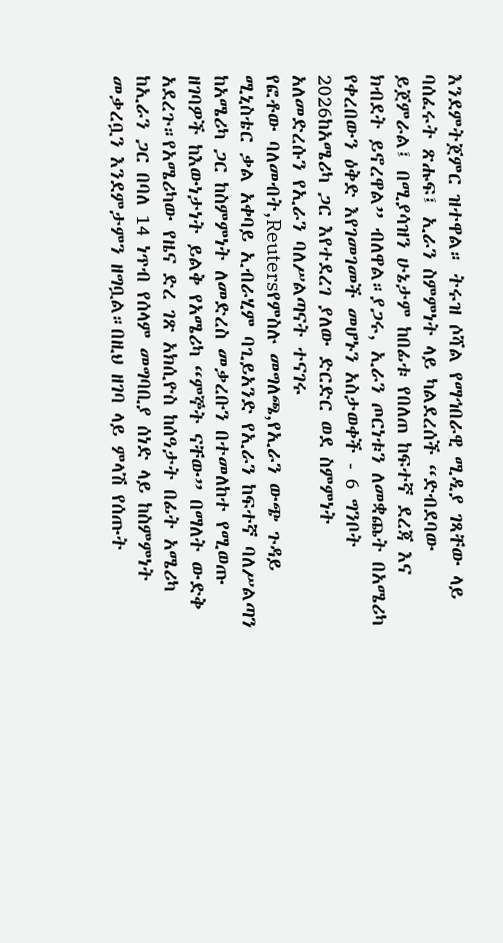እንደምትጀምር ዝተዋል። ትሩዝ ሶሻል የማኅበራዊ ሚዲያ ገጻቸው ላይ ባሰፈሩት ጽሑፍ፤ ኢራን ስምምነት ላይ ካልደረሰች “ድብደባው ይጀምራል፤ በሚያሳዝን ሁኔታም ከበፊቱ የበለጠ ከፍተኛ ደረጃ እና ክብደት ይኖረዋል” ብለዋል።ያጋሩ, ኢራን ጦርነቱን ለመቋጨት በአሜሪካ የቀረበውን ዕቅድ እየገመገመች መሆኑን አስታወቀች - 6 ግንቦት 2026ከአሜሪካ ጋር እየተደረገ ያለው ድርድር ወደ ስምምነት አለመድረሱን የኢራን ባለሥልጣናት ተናገሩ
የፎቶው ባለመብት,Reutersየምስሉ መግለጫ,የኢራን ውጭ ጉዳይ ሚኒስቴር ቃል አቀባይ ኢብራሂም ባጊይአንድ የኢራን ከፍተኛ ባለሥልጣን ከአሜሪካ ጋር ከስምምነት ለመድረስ መቃረቡን በተመለከተ የሚወጡ ዘገባዎች ከእውነታነት ይልቅ የአሜሪካ “ምኞት ናቸው” በማለት ውድቅ አደረጉ።የአሜሪካው የዜና ድረ ገጽ አክሲዮስ ከሰዓታት በፊት አሜሪካ ከኢራን ጋር በባለ 14 ነጥብ የሰላም መግባቢያ ሰነድ ላይ ከስምምነት መቃረቧን እንደምታምን ዘግቧል።በዚህ ዘገባ ላይ ምላሽ የሰጡት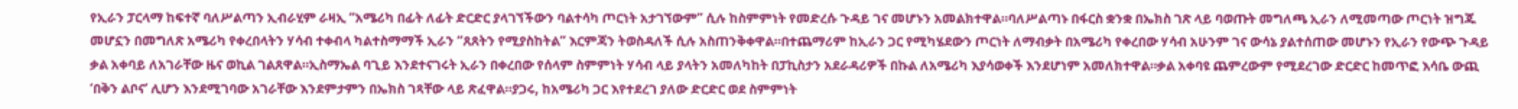የኢራን ፓርላማ ከፍተኛ ባለሥልጣን ኢብራሂም ራዛኢ “አሜሪካ በፊት ለፊት ድርድር ያላገኘችውን ባልተሳካ ጦርነት አታገኘውም” ሲሉ ከስምምነት የመድረሱ ጉዳይ ገና መሆኑን አመልክተዋል።ባለሥልጣኑ በፋርስ ቋንቋ በኤክስ ገጽ ላይ ባወጡት መግለጫ ኢራን ለሚመጣው ጦርነት ዝግጁ መሆኗን በመግለጽ አሜሪካ የቀረበላትን ሃሳብ ተቀብላ ካልተስማማች ኢራን “ጸጸትን የሚያስከትል” እርምጃን ትወስዳለች ሲሉ አስጠንቅቀዋል።በተጨማሪም ከኢራን ጋር የሚካሄደውን ጦርነት ለማብቃት በአሜሪካ የቀረበው ሃሳብ አሁንም ገና ውሳኔ ያልተሰጠው መሆኑን የኢራን የውጭ ጉዳይ ቃል አቀባይ ለአገራቸው ዜና ወኪል ገልጸዋል።ኢስማኤል ባጊይ እንደተናገሩት ኢራን በቀረበው የሰላም ስምምነት ሃሳብ ላይ ያላትን አመለካከት በፓኪስታን አደራዳሪዎች በኩል ለአሜሪካ እያሳወቀች እንደሆነም አመለክተዋል።ቃል አቀባዩ ጨምረውም የሚደረገው ድርድር ከመጥፎ እሳቤ ውጪ ‘በቅን ልቦና’ ሊሆን እንደሚገባው አገራቸው እንደምታምን በኤክስ ገጻቸው ላይ ጽፈዋል።ያጋሩ, ከአሜሪካ ጋር እየተደረገ ያለው ድርድር ወደ ስምምነት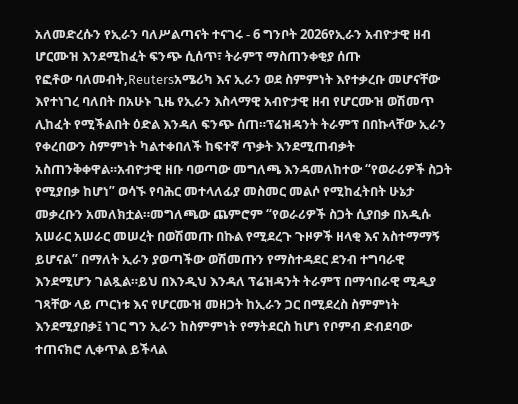አለመድረሱን የኢራን ባለሥልጣናት ተናገሩ - 6 ግንቦት 2026የኢራን አብዮታዊ ዘብ ሆርሙዝ እንደሚከፈት ፍንጭ ሲሰጥ፣ ትራምፕ ማስጠንቀቂያ ሰጡ
የፎቶው ባለመብት,Reutersአሜሪካ እና ኢራን ወደ ስምምነት እየተቃረቡ መሆናቸው እየተነገረ ባለበት በአሁኑ ጊዜ የኢራን እስላማዊ አብዮታዊ ዘብ የሆርሙዝ ወሽመጥ ሊከፈት የሚችልበት ዕድል እንዳለ ፍንጭ ሰጠ።ፕሬዝዳንት ትራምፕ በበኩላቸው ኢራን የቀረበውን ስምምነት ካልተቀበለች ከፍተኛ ጥቃት እንደሚጠብቃት አስጠንቅቀዋል።አብዮታዊ ዘቡ ባወጣው መግለጫ እንዳመለከተው “የወራሪዎች ስጋት የሚያበቃ ከሆነ” ወሳኙ የባሕር መተላለፊያ መስመር መልሶ የሚከፈትበት ሁኔታ መቃረቡን አመለክቷል።መግለጫው ጨምሮም “የወራሪዎች ስጋት ሲያበቃ በአዲሱ አሠራር አሠራር መሠረት በወሽመጡ በኩል የሚደረጉ ጉዞዎች ዘላቂ እና አስተማማኝ ይሆናል” በማለት ኢራን ያወጣችው ወሽመጡን የማስተዳደር ደንብ ተግባራዊ እንደሚሆን ገልጿል።ይህ በእንዲህ እንዳለ ፕሬዝዳንት ትራምፕ በማኅበራዊ ሚዲያ ገጻቸው ላይ ጦርነቱ እና የሆርሙዝ መዘጋት ከኢራን ጋር በሚደረስ ስምምነት እንደሚያበቃ፤ ነገር ግን ኢራን ከስምምነት የማትደርስ ከሆነ የቦምብ ድብደባው ተጠናክሮ ሊቀጥል ይችላል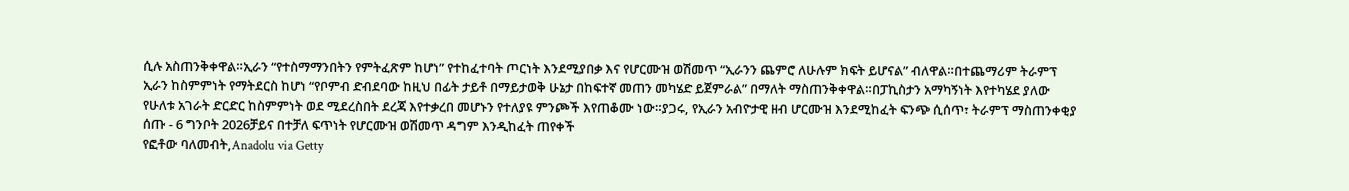ሲሉ አስጠንቅቀዋል።ኢራን “የተስማማንበትን የምትፈጽም ከሆነ” የተከፈተባት ጦርነት እንደሚያበቃ እና የሆርሙዝ ወሽመጥ “ኢራንን ጨምሮ ለሁሉም ክፍት ይሆናል” ብለዋል።በተጨማሪም ትራምፕ ኢራን ከስምምነት የማትደርስ ከሆነ “የቦምብ ድብደባው ከዚህ በፊት ታይቶ በማይታወቅ ሁኔታ በከፍተኛ መጠን መካሄድ ይጀምራል” በማለት ማስጠንቅቀዋል።በፓኪስታን አማካኝነት እየተካሄደ ያለው የሁለቱ አገራት ድርድር ከስምምነት ወደ ሚደረስበት ደረጃ እየተቃረበ መሆኑን የተለያዩ ምንጮች እየጠቆሙ ነው።ያጋሩ, የኢራን አብዮታዊ ዘብ ሆርሙዝ እንደሚከፈት ፍንጭ ሲሰጥ፣ ትራምፕ ማስጠንቀቂያ ሰጡ - 6 ግንቦት 2026ቻይና በተቻለ ፍጥነት የሆርሙዝ ወሽመጥ ዳግም እንዲከፈት ጠየቀች
የፎቶው ባለመብት,Anadolu via Getty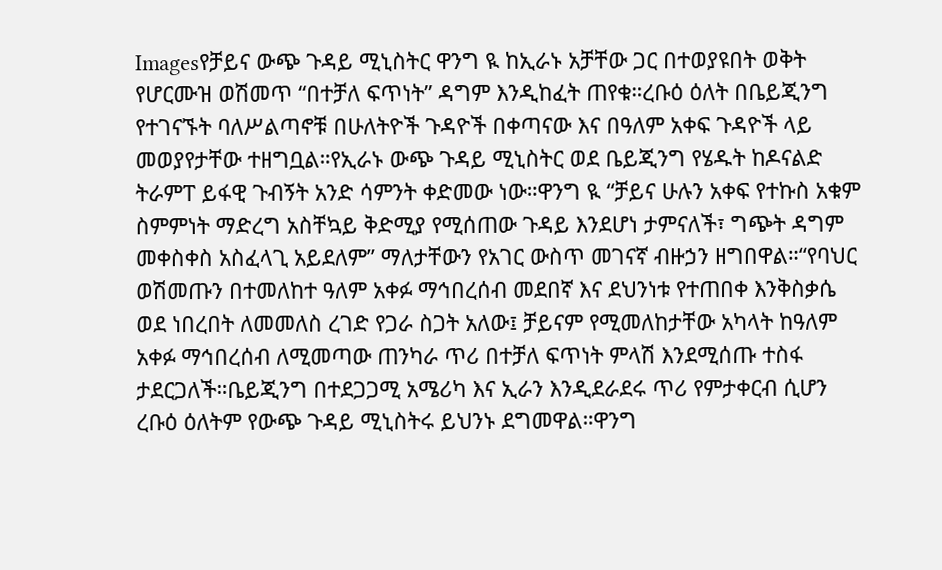Imagesየቻይና ውጭ ጉዳይ ሚኒስትር ዋንግ ዪ ከኢራኑ አቻቸው ጋር በተወያዩበት ወቅት የሆርሙዝ ወሽመጥ “በተቻለ ፍጥነት” ዳግም እንዲከፈት ጠየቁ።ረቡዕ ዕለት በቤይጂንግ የተገናኙት ባለሥልጣኖቹ በሁለትዮች ጉዳዮች በቀጣናው እና በዓለም አቀፍ ጉዳዮች ላይ መወያየታቸው ተዘግቧል።የኢራኑ ውጭ ጉዳይ ሚኒስትር ወደ ቤይጂንግ የሄዱት ከዶናልድ ትራምፐ ይፋዊ ጉብኝት አንድ ሳምንት ቀድመው ነው።ዋንግ ዪ “ቻይና ሁሉን አቀፍ የተኩስ አቁም ስምምነት ማድረግ አስቸኳይ ቅድሚያ የሚሰጠው ጉዳይ እንደሆነ ታምናለች፣ ግጭት ዳግም መቀስቀስ አስፈላጊ አይደለም” ማለታቸውን የአገር ውስጥ መገናኛ ብዙኃን ዘግበዋል።“የባህር ወሽመጡን በተመለከተ ዓለም አቀፉ ማኅበረሰብ መደበኛ እና ደህንነቱ የተጠበቀ እንቅስቃሴ ወደ ነበረበት ለመመለስ ረገድ የጋራ ስጋት አለው፤ ቻይናም የሚመለከታቸው አካላት ከዓለም አቀፉ ማኅበረሰብ ለሚመጣው ጠንካራ ጥሪ በተቻለ ፍጥነት ምላሽ እንደሚሰጡ ተስፋ ታደርጋለች።ቤይጂንግ በተደጋጋሚ አሜሪካ እና ኢራን እንዲደራደሩ ጥሪ የምታቀርብ ሲሆን ረቡዕ ዕለትም የውጭ ጉዳይ ሚኒስትሩ ይህንኑ ደግመዋል።ዋንግ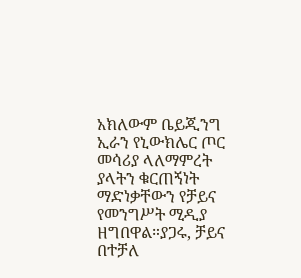አክለውም ቤይጂንግ ኢራን የኒውክሌር ጦር መሳሪያ ላለማምረት ያላትን ቁርጠኝነት ማድነቃቸውን የቻይና የመንግሥት ሚዲያ ዘግበዋል።ያጋሩ, ቻይና በተቻለ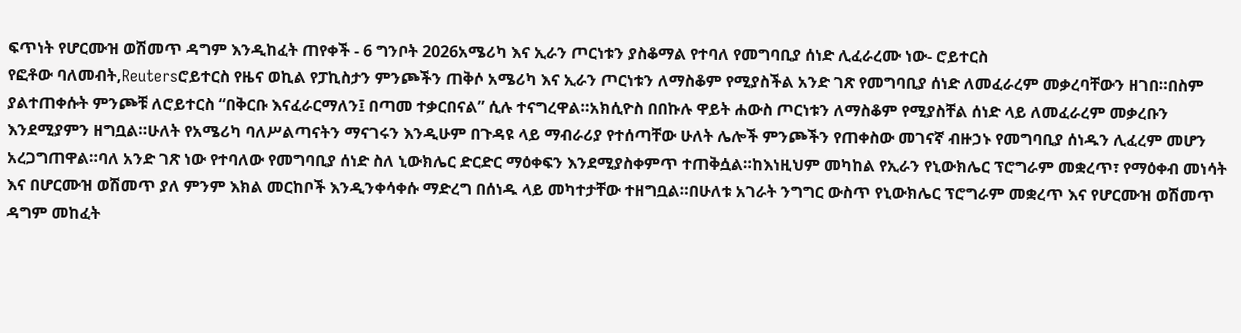ፍጥነት የሆርሙዝ ወሽመጥ ዳግም እንዲከፈት ጠየቀች - 6 ግንቦት 2026አሜሪካ እና ኢራን ጦርነቱን ያስቆማል የተባለ የመግባቢያ ሰነድ ሊፈራረሙ ነው- ሮይተርስ
የፎቶው ባለመብት,Reutersሮይተርስ የዜና ወኪል የፓኪስታን ምንጮችን ጠቅሶ አሜሪካ እና ኢራን ጦርነቱን ለማስቆም የሚያስችል አንድ ገጽ የመግባቢያ ሰነድ ለመፈራረም መቃረባቸውን ዘገበ።በስም ያልተጠቀሱት ምንጮቹ ለሮይተርስ “በቅርቡ እናፈራርማለን፤ በጣመ ተቃርበናል” ሲሉ ተናግረዋል።አክሲዮስ በበኩሉ ዋይት ሐውስ ጦርነቱን ለማስቆም የሚያስቸል ሰነድ ላይ ለመፈራረም መቃረቡን እንደሚያምን ዘግቧል።ሁለት የአሜሪካ ባለሥልጣናትን ማናገሩን እንዲሁም በጉዳዩ ላይ ማብራሪያ የተሰጣቸው ሁለት ሌሎች ምንጮችን የጠቀስው መገናኛ ብዙኃኑ የመግባቢያ ሰነዱን ሊፈረም መሆን አረጋግጠዋል።ባለ አንድ ገጽ ነው የተባለው የመግባቢያ ሰነድ ስለ ኒውክሌር ድርድር ማዕቀፍን እንደሚያስቀምጥ ተጠቅሷል።ከእነዚህም መካከል የኢራን የኒውክሌር ፕሮግራም መቋረጥ፣ የማዕቀብ መነሳት እና በሆርሙዝ ወሽመጥ ያለ ምንም እክል መርከቦች እንዲንቀሳቀሱ ማድረግ በሰነዱ ላይ መካተታቸው ተዘግቧል።በሁለቱ አገራት ንግግር ውስጥ የኒውክሌር ፕሮግራም መቋረጥ እና የሆርሙዝ ወሽመጥ ዳግም መከፈት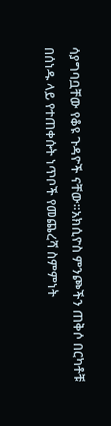ሳያግባቧቸው የቆዩ ጉዳዮች ናቸው።አክሲዮስ ምንጮችን ጠቅሶ በርካቶቹ በሰነዱ ላይ የተጠቀሱት ነጥቦች የመጨረሻ ስምምነት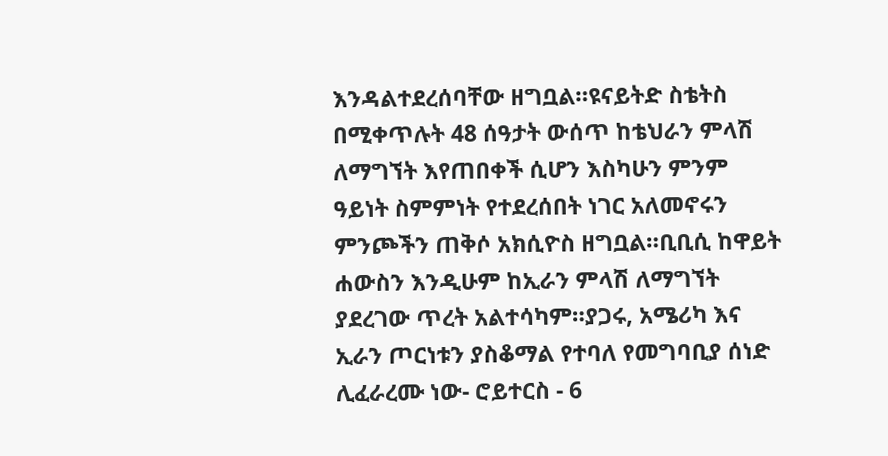እንዳልተደረሰባቸው ዘግቧል።ዩናይትድ ስቴትስ በሚቀጥሉት 48 ሰዓታት ውሰጥ ከቴህራን ምላሽ ለማግኘት እየጠበቀች ሲሆን እስካሁን ምንም ዓይነት ስምምነት የተደረሰበት ነገር አለመኖሩን ምንጮችን ጠቅሶ አክሲዮስ ዘግቧል።ቢቢሲ ከዋይት ሐውስን እንዲሁም ከኢራን ምላሽ ለማግኘት ያደረገው ጥረት አልተሳካም።ያጋሩ, አሜሪካ እና ኢራን ጦርነቱን ያስቆማል የተባለ የመግባቢያ ሰነድ ሊፈራረሙ ነው- ሮይተርስ - 6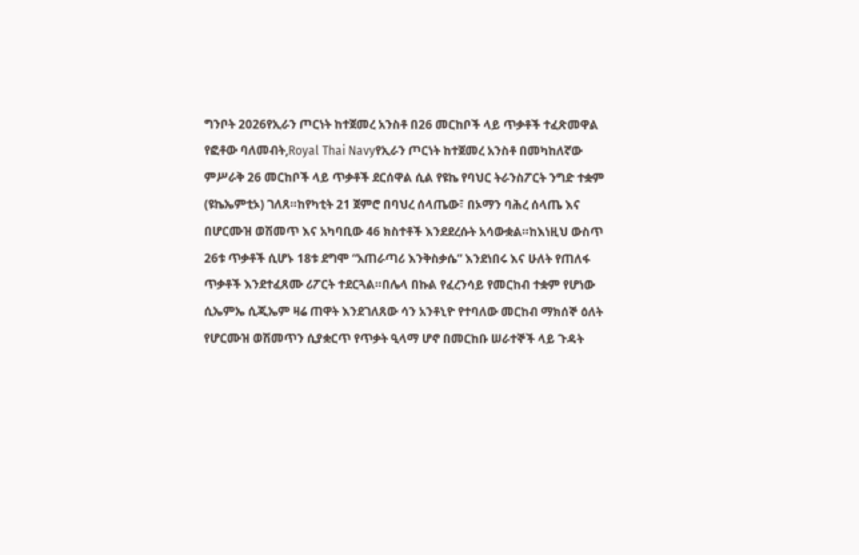ግንቦት 2026የኢራን ጦርነት ከተጀመረ አንስቶ በ26 መርከቦች ላይ ጥቃቶች ተፈጽመዋል
የፎቶው ባለመብት,Royal Thai Navyየኢራን ጦርነት ከተጀመረ አንስቶ በመካከለኛው ምሥራቅ 26 መርከቦች ላይ ጥቃቶች ደርሰዋል ሲል የዩኬ የባህር ትራንስፖርት ንግድ ተቋም (ዩኬኤምቲኦ) ገለጸ።ከየካቲት 21 ጀምሮ በባህረ ሰላጤው፣ በኦማን ባሕረ ሰላጤ እና በሆርሙዝ ወሽመጥ እና አካባቢው 46 ክስተቶች እንደደረሱት አሳውቋል።ከእነዚህ ውስጥ 26ቱ ጥቃቶች ሲሆኑ 18ቱ ደግሞ “አጠራጣሪ እንቅስቃሴ” እንደነበሩ እና ሁለት የጠለፋ ጥቃቶች እንደተፈጸሙ ሪፖርት ተደርጓል።በሌላ በኩል የፈረንሳይ የመርከብ ተቋም የሆነው ሲኤምኤ ሲጂኤም ዛሬ ጠዋት እንደገለጸው ሳን አንቶኒዮ የተባለው መርከብ ማክሰኞ ዕለት የሆርሙዝ ወሽመጥን ሲያቋርጥ የጥቃት ዒላማ ሆኖ በመርከቡ ሠራተኞች ላይ ጉዳት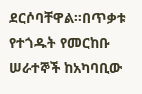ደርሶባቸዋል።በጥቃቱ የተጎዱት የመርከቡ ሠራተኞች ከአካባቢው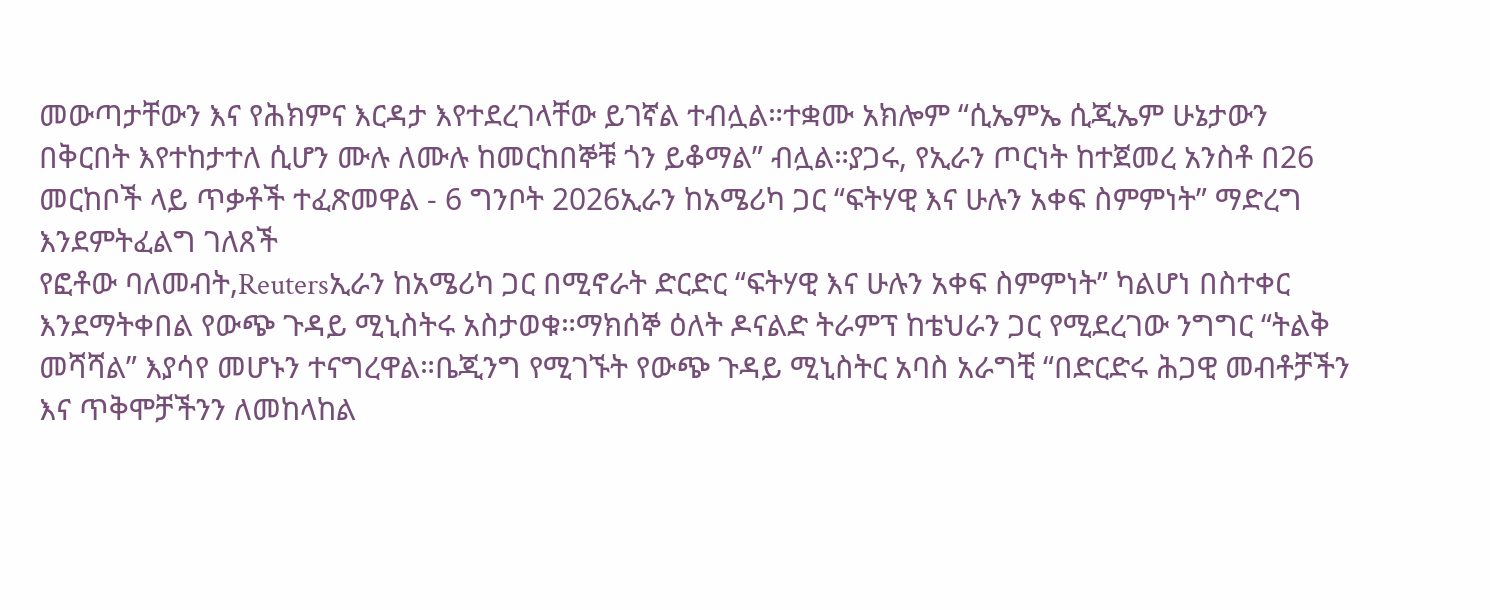መውጣታቸውን እና የሕክምና እርዳታ እየተደረገላቸው ይገኛል ተብሏል።ተቋሙ አክሎም “ሲኤምኤ ሲጂኤም ሁኔታውን በቅርበት እየተከታተለ ሲሆን ሙሉ ለሙሉ ከመርከበኞቹ ጎን ይቆማል” ብሏል።ያጋሩ, የኢራን ጦርነት ከተጀመረ አንስቶ በ26 መርከቦች ላይ ጥቃቶች ተፈጽመዋል - 6 ግንቦት 2026ኢራን ከአሜሪካ ጋር “ፍትሃዊ እና ሁሉን አቀፍ ስምምነት” ማድረግ እንደምትፈልግ ገለጸች
የፎቶው ባለመብት,Reutersኢራን ከአሜሪካ ጋር በሚኖራት ድርድር “ፍትሃዊ እና ሁሉን አቀፍ ስምምነት” ካልሆነ በስተቀር እንደማትቀበል የውጭ ጉዳይ ሚኒስትሩ አስታወቁ።ማክሰኞ ዕለት ዶናልድ ትራምፕ ከቴህራን ጋር የሚደረገው ንግግር “ትልቅ መሻሻል” እያሳየ መሆኑን ተናግረዋል።ቤጂንግ የሚገኙት የውጭ ጉዳይ ሚኒስትር አባስ አራግቺ “በድርድሩ ሕጋዊ መብቶቻችን እና ጥቅሞቻችንን ለመከላከል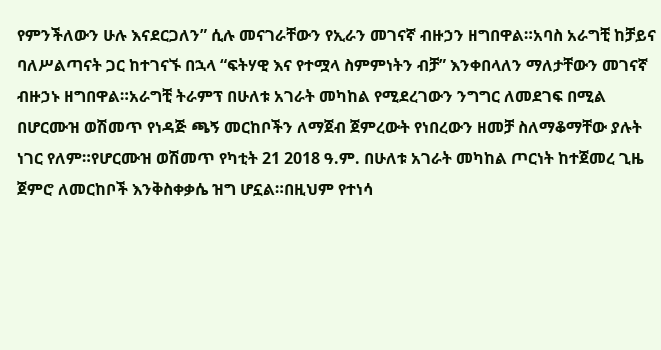የምንችለውን ሁሉ እናደርጋለን” ሲሉ መናገራቸውን የኢራን መገናኛ ብዙኃን ዘግበዋል።አባስ አራግቺ ከቻይና ባለሥልጣናት ጋር ከተገናኙ በኋላ “ፍትሃዊ እና የተሟላ ስምምነትን ብቻ” እንቀበላለን ማለታቸውን መገናኛ ብዙኃኑ ዘግበዋል።አራግቺ ትራምፕ በሁለቱ አገራት መካከል የሚደረገውን ንግግር ለመደገፍ በሚል በሆርሙዝ ወሽመጥ የነዳጅ ጫኝ መርከቦችን ለማጀብ ጀምረውት የነበረውን ዘመቻ ስለማቆማቸው ያሉት ነገር የለም።የሆርሙዝ ወሽመጥ የካቲት 21 2018 ዓ.ም. በሁለቱ አገራት መካከል ጦርነት ከተጀመረ ጊዜ ጀምሮ ለመርከቦች እንቅስቀቃሴ ዝግ ሆኗል።በዚህም የተነሳ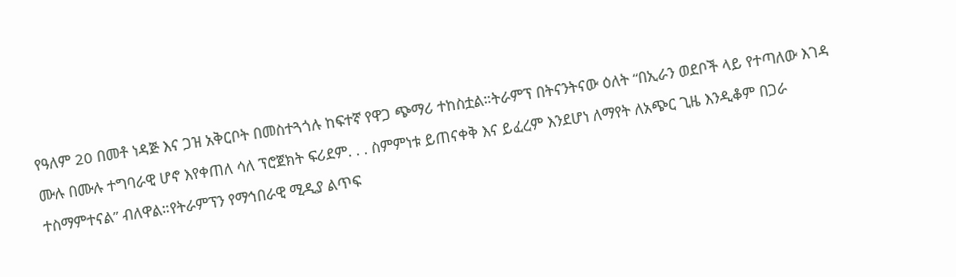የዓለም 20 በመቶ ነዳጅ እና ጋዝ አቅርቦት በመስተጓጎሉ ከፍተኛ የዋጋ ጭማሪ ተከስቷል።ትራምፕ በትናንትናው ዕለት “በኢራን ወደቦች ላይ የተጣለው እገዳ ሙሉ በሙሉ ተግባራዊ ሆኖ እየቀጠለ ሳለ ፕሮጀክት ፍሪደም. . . ስምምነቱ ይጠናቀቅ እና ይፈረም እንደሆነ ለማየት ለአጭር ጊዜ እንዲቆም በጋራ ተስማምተናል” ብለዋል።የትራምፕን የማኅበራዊ ሚዲያ ልጥፍ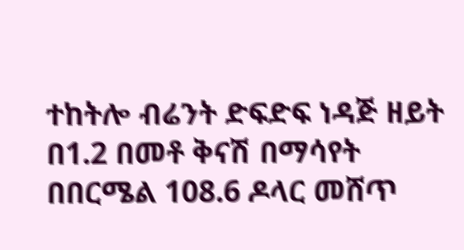ተከትሎ ብሬንት ድፍድፍ ነዳጅ ዘይት በ1.2 በመቶ ቅናሽ በማሳየት በበርሜል 108.6 ዶላር መሸጥ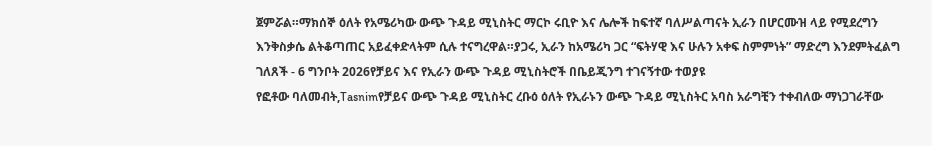ጀምሯል።ማክሰኞ ዕለት የአሜሪካው ውጭ ጉዳይ ሚኒስትር ማርኮ ሩቢዮ እና ሌሎች ከፍተኛ ባለሥልጣናት ኢራን በሆርሙዝ ላይ የሚደረግን እንቅስቃሴ ልትቆጣጠር አይፈቀድላትም ሲሉ ተናግረዋል።ያጋሩ, ኢራን ከአሜሪካ ጋር “ፍትሃዊ እና ሁሉን አቀፍ ስምምነት” ማድረግ እንደምትፈልግ ገለጸች - 6 ግንቦት 2026የቻይና እና የኢራን ውጭ ጉዳይ ሚኒስትሮች በቤይጂንግ ተገናኝተው ተወያዩ
የፎቶው ባለመብት,Tasnimየቻይና ውጭ ጉዳይ ሚኒስትር ረቡዕ ዕለት የኢራኑን ውጭ ጉዳይ ሚኒስትር አባስ አራግቺን ተቀብለው ማነጋገራቸው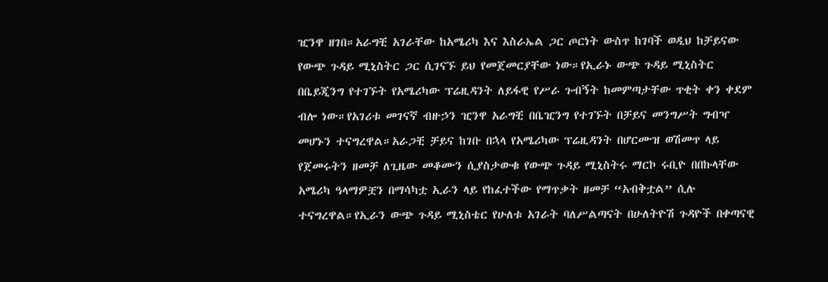ዢንዋ ዘገበ።አራግቺ አገራቸው ከአሜሪካ እና እስራኤል ጋር ጦርነት ውስጥ ከገባች ወዲህ ከቻይናው የውጭ ጉዳይ ሚኒስትር ጋር ሲገናኙ ይህ የመጀመርያቸው ነው።የኢራኑ ውጭ ጉዳይ ሚኒስትር በቤይጂንግ የተገኙት የአሜሪካው ፕሬዚዳንት ለይፋዊ የሥራ ጉብኝት ከመምጣታቸው ጥቂት ቀን ቀደም ብሎ ነው።የአገሪቱ መገናኛ ብዙኃን ዢንዋ አራግቺ በቤዢንግ የተገኙት በቻይና መንግሥት ግብዣ መሆኑን ተናግረዋል።አራጋቺ ቻይና ከገቡ በኋላ የአሜሪካው ፕሬዚዳንት በሆርሙዝ ወሽመጥ ላይ የጀመሩትን ዘመቻ ለጊዜው መቆሙን ሲያስታውቁ የውጭ ጉዳይ ሚኒስትሩ ማርኮ ሩቢዮ በበኩላቸው አሜሪካ ዓላማዎቿን በማሳካቷ ኢራን ላይ የከፈተችው የማጥቃት ዘመቻ “አብቅቷል” ሲሉ ተናግረዋል።የኢራን ውጭ ጉዳይ ሚኒስቴር የሁለቱ አገራት ባለሥልጣናት በሁለትዮሽ ጉዳዮች በቀጣናዊ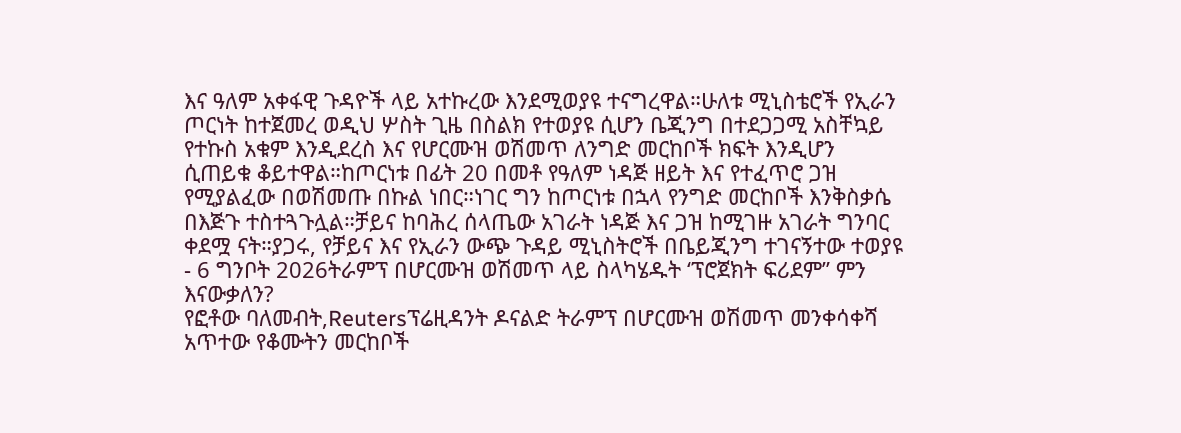እና ዓለም አቀፋዊ ጉዳዮች ላይ አተኩረው እንደሚወያዩ ተናግረዋል።ሁለቱ ሚኒስቴሮች የኢራን ጦርነት ከተጀመረ ወዲህ ሦስት ጊዜ በስልክ የተወያዩ ሲሆን ቤጂንግ በተደጋጋሚ አስቸኳይ የተኩስ አቁም እንዲደረስ እና የሆርሙዝ ወሽመጥ ለንግድ መርከቦች ክፍት እንዲሆን ሲጠይቁ ቆይተዋል።ከጦርነቱ በፊት 20 በመቶ የዓለም ነዳጅ ዘይት እና የተፈጥሮ ጋዝ የሚያልፈው በወሽመጡ በኩል ነበር።ነገር ግን ከጦርነቱ በኋላ የንግድ መርከቦች እንቅስቃሴ በእጅጉ ተስተጓጉሏል።ቻይና ከባሕረ ሰላጤው አገራት ነዳጅ እና ጋዝ ከሚገዙ አገራት ግንባር ቀደሟ ናት።ያጋሩ, የቻይና እና የኢራን ውጭ ጉዳይ ሚኒስትሮች በቤይጂንግ ተገናኝተው ተወያዩ - 6 ግንቦት 2026ትራምፕ በሆርሙዝ ወሽመጥ ላይ ስላካሄዱት ‘ፕሮጀክት ፍሪደም” ምን እናውቃለን?
የፎቶው ባለመብት,Reutersፕሬዚዳንት ዶናልድ ትራምፕ በሆርሙዝ ወሽመጥ መንቀሳቀሻ አጥተው የቆሙትን መርከቦች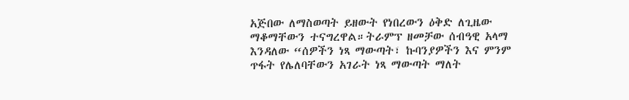አጅበው ለማስወጣት ይዘውት የነበረውን ዕቅድ ለጊዜው ማቆማቸውን ተናግረዋል።ትራምፕ ዘመቻው ሰብዓዊ አላማ እንዳለው “ሰዎችን ነጻ ማውጣት፣ ኩባንያዎችን እና ምንም ጥፋት የሌለባቸውን አገራት ነጻ ማውጣት ማለት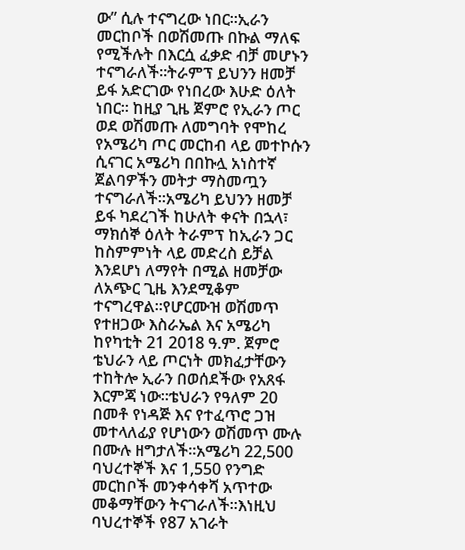ው” ሲሉ ተናግረው ነበር።ኢራን መርከቦች በወሽመጡ በኩል ማለፍ የሚችሉት በእርሷ ፈቃድ ብቻ መሆኑን ተናግራለች።ትራምፕ ይህንን ዘመቻ ይፋ አድርገው የነበረው እሁድ ዕለት ነበር። ከዚያ ጊዜ ጀምሮ የኢራን ጦር ወደ ወሽመጡ ለመግባት የሞከረ የአሜሪካ ጦር መርከብ ላይ መተኮሱን ሲናገር አሜሪካ በበኩሏ አነስተኛ ጀልባዎችን መትታ ማስመጧን ተናግራለች።አሜሪካ ይህንን ዘመቻ ይፋ ካደረገች ከሁለት ቀናት በኋላ፣ ማክሰኞ ዕለት ትራምፕ ከኢራን ጋር ከስምምነት ላይ መድረስ ይቻል እንደሆነ ለማየት በሚል ዘመቻው ለአጭር ጊዜ እንደሚቆም ተናግረዋል።የሆርሙዝ ወሽመጥ የተዘጋው እስራኤል እና አሜሪካ ከየካቲት 21 2018 ዓ.ም. ጀምሮ ቴህራን ላይ ጦርነት መክፈታቸውን ተከትሎ ኢራን በወሰደችው የአጸፋ እርምጃ ነው።ቴህራን የዓለም 20 በመቶ የነዳጅ እና የተፈጥሮ ጋዝ መተላለፊያ የሆነውን ወሽመጥ ሙሉ በሙሉ ዘግታለች።አሜሪካ 22,500 ባህረተኞች እና 1,550 የንግድ መርከቦች መንቀሳቀሻ አጥተው መቆማቸውን ትናገራለች።እነዚህ ባህረተኞች የ87 አገራት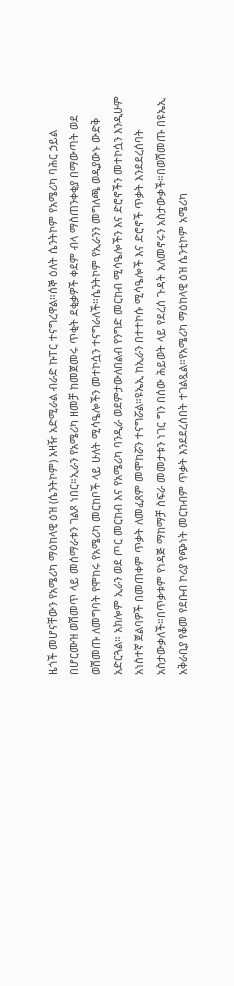ዜጎች መሆናቸውን የአሜሪካ ማዕከላዊ ዕዝ (ሴንትኮም) አዛዥ አድሚራል ብራድ ኩፐር ተናግረዋል።ሰኞ ዕለት ሴንትኮም የአሜሪካ ባሕር ኃይል በሆርሙዝ ወሽመጥ ላይ መሰማራቱን ገልጾ ነበር።ኢራን የአሜሪካ ዘመቻ ከመጀመሩ ጥቂት ደቂቃዎች ቀደም ብላ ማስጠንቀቂያ በማውጣት ወደ ወሽመጡ ለመግባት የሞከሩ የአሜሪካ መርከቦች ላይ ሁለት ሚሳዔሎችን መተኮሷን ተናግራለች።ሴንትኮም የኢራንን መግለጫ ወዲያውኑ ውድቅ አድርጓል። አክሎም ኢራን ወደ ጦር መርከብ እና የአሜሪካ ባንዲራ ወደምታውለበልብ የንግድ መርከብ ሚሳዔሎችን እና ድሮኖችን መተኮሷን እንዲሁም አነስተኛ ጀልባዎች በመጠቀም ጥቃት ለመፈጸም መሞከሯን ተናግሯል።ዩኤኢ ከኢራን በተተኮሱ ሚሳዔሎች እና ድሮኖች ጥቃት እንደደረሰባት አስታውቃለች።በጥቃቱም የነዳጅ ማከማቻ ስፍራ መመታቱን ነገር ግን በሰው ሕይወት ላይ የደረሰ ጉዳት አለመኖሩን አስታውቃች።በወሽመጡ በዩኤኢ አቅራቢያ የቆመ የደቡብ ኮሪያ የጭነት መርከብም ጥቃት እንደደረሰበት ተገልጿል።የአሜሪካ ማዕከላዊ ዕዝ ሴንቲኮም አሜሪካ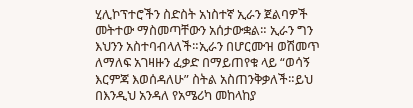ሂሊኮፕተሮችን ስድስት አነስተኛ ኢራን ጀልባዎች መትተው ማስመጣቸውን አሰታውቋል። ኢራን ግን እህንን አስተባብላለች።ኢራን በሆርሙዝ ወሽመጥ ለማለፍ አገዛዙን ፈቃድ በማይጠየቁ ላይ “ወሳኝ እርምጃ እወሰዳለሁ” ስትል አስጠንቅቃለች።ይህ በእንዲህ አንዳለ የአሜሪካ መከላከያ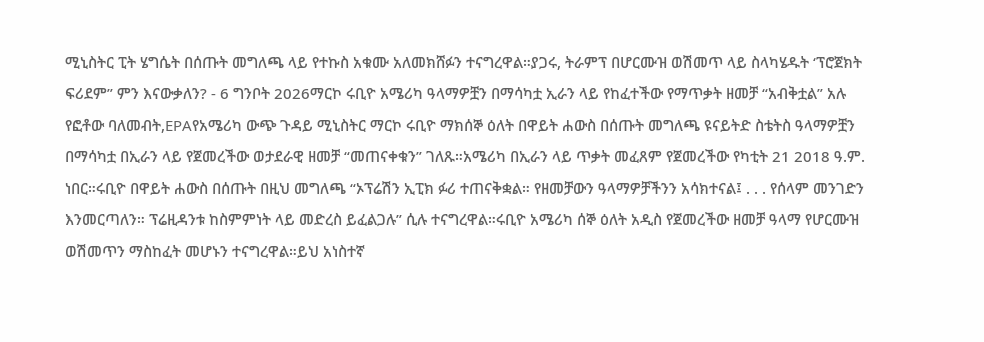ሚኒስትር ፒት ሄግሴት በሰጡት መግለጫ ላይ የተኩስ አቁሙ አለመክሸፉን ተናግረዋል።ያጋሩ, ትራምፕ በሆርሙዝ ወሽመጥ ላይ ስላካሄዱት ‘ፕሮጀክት ፍሪደም” ምን እናውቃለን? - 6 ግንቦት 2026ማርኮ ሩቢዮ አሜሪካ ዓላማዎቿን በማሳካቷ ኢራን ላይ የከፈተችው የማጥቃት ዘመቻ “አብቅቷል” አሉ
የፎቶው ባለመብት,EPAየአሜሪካ ውጭ ጉዳይ ሚኒስትር ማርኮ ሩቢዮ ማክሰኞ ዕለት በዋይት ሐውስ በሰጡት መግለጫ ዩናይትድ ስቴትስ ዓላማዎቿን በማሳካቷ በኢራን ላይ የጀመረችው ወታደራዊ ዘመቻ “መጠናቀቁን” ገለጹ።አሜሪካ በኢራን ላይ ጥቃት መፈጸም የጀመረችው የካቲት 21 2018 ዓ.ም. ነበር።ሩቢዮ በዋይት ሐውስ በሰጡት በዚህ መግለጫ “ኦፕሬሽን ኢፒክ ፉሪ ተጠናቅቋል። የዘመቻውን ዓላማዎቻችንን አሳክተናል፤ . . . የሰላም መንገድን እንመርጣለን። ፕሬዚዳንቱ ከስምምነት ላይ መድረስ ይፈልጋሉ” ሲሉ ተናግረዋል።ሩቢዮ አሜሪካ ሰኞ ዕለት አዲስ የጀመረችው ዘመቻ ዓላማ የሆርሙዝ ወሽመጥን ማስከፈት መሆኑን ተናግረዋል።ይህ አነስተኛ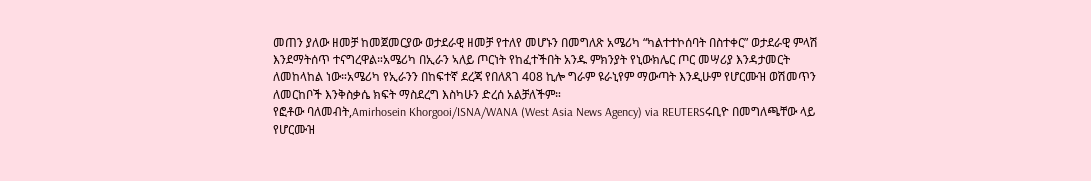መጠን ያለው ዘመቻ ከመጀመርያው ወታደራዊ ዘመቻ የተለየ መሆኑን በመግለጽ አሜሪካ “ካልተተኮሰባት በስተቀር” ወታደራዊ ምላሽ እንደማትሰጥ ተናግረዋል።አሜሪካ በኢራን ኣለይ ጦርነት የከፈተችበት አንዱ ምክንያት የኒውክሌር ጦር መሣሪያ እንዳታመርት ለመከላከል ነው።አሜሪካ የኢራንን በከፍተኛ ደረጃ የበለጸገ 408 ኪሎ ግራም ዩራኒየም ማውጣት እንዲሁም የሆርሙዝ ወሽመጥን ለመርከቦች እንቅስቃሴ ክፍት ማስደረግ እስካሁን ድረሰ አልቻለችም።
የፎቶው ባለመብት,Amirhosein Khorgooi/ISNA/WANA (West Asia News Agency) via REUTERSሩቢዮ በመግለጫቸው ላይ የሆርሙዝ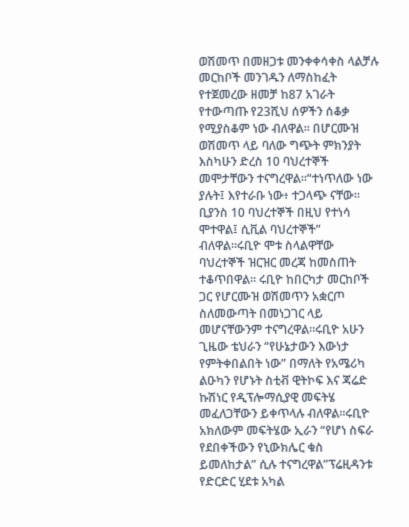ወሽመጥ በመዘጋቱ መንቀቀሳቀስ ላልቻሉ መርከቦች መንገዱን ለማስከፈት የተጀመረው ዘመቻ ከ87 አገራት የተውጣጡ የ23ሺህ ሰዎችን ሰቆቃ የሚያስቆም ነው ብለዋል። በሆርሙዝ ወሽመጥ ላይ ባለው ግጭት ምክንያት እስካሁን ድረስ 10 ባህረተኞች መሞታቸውን ተናግረዋል።“ተነጥለው ነው ያሉት፤ እየተራቡ ነው፥ ተጋላጭ ናቸው። ቢያንስ 10 ባህረተኞች በዚህ የተነሳ ሞተዋል፤ ሲቪል ባህረተኞች” ብለዋል።ሩቢዮ ሞቱ ስላልዋቸው ባህረተኞች ዝርዝር መረጃ ከመስጠት ተቆጥበዋል። ሩቢዮ ከበርካታ መርከቦች ጋር የሆርሙዝ ወሽመጥን አቋርጦ ስለመውጣት በመነጋገር ላይ መሆናቸውንም ተናግረዋል።ሩቢዮ አሁን ጊዜው ቴህራን “የሁኔታውን እውነታ የምትቀበልበት ነው” በማለት የአሜሪካ ልዑካን የሆኑት ስቲቭ ዊትኮፍ እና ጃሬድ ኩሽነር የዲፕሎማሲያዊ መፍትሄ መፈለጋቸውን ይቀጥላሉ ብለዋል።ሩቢዮ አክለውም መፍትሄው ኢራን “የሆነ ስፍራ የደበቀችውን የኒውክሌር ቁስ ይመለከታል” ሲሉ ተናግረዋል”ፕሬዚዳንቱ የድርድር ሂደቱ አካል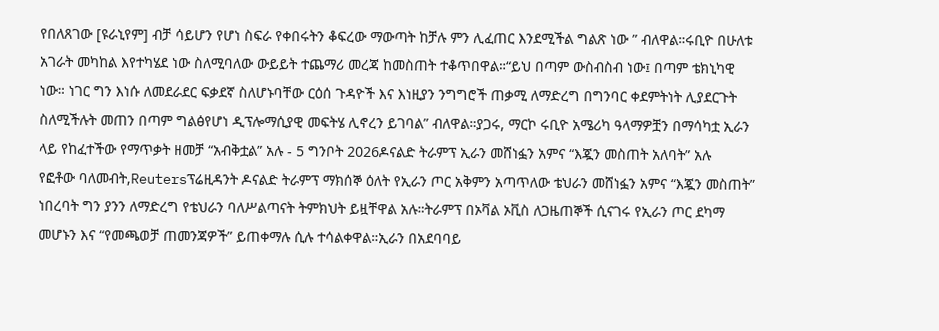የበለጸገው [ዩራኒየም] ብቻ ሳይሆን የሆነ ስፍራ የቀበሩትን ቆፍረው ማውጣት ከቻሉ ምን ሊፈጠር እንደሚችል ግልጽ ነው ” ብለዋል።ሩቢዮ በሁለቱ አገራት መካከል እየተካሄደ ነው ስለሚባለው ውይይት ተጨማሪ መረጃ ከመስጠት ተቆጥበዋል።“ይህ በጣም ውስብስብ ነው፤ በጣም ቴክኒካዊ ነው። ነገር ግን እነሱ ለመደራደር ፍቃደኛ ስለሆኑባቸው ርዕሰ ጉዳዮች እና እነዚያን ንግግሮች ጠቃሚ ለማድረግ በግንባር ቀደምትነት ሊያደርጉት ስለሚችሉት መጠን በጣም ግልፅየሆነ ዲፕሎማሲያዊ መፍትሄ ሊኖረን ይገባል” ብለዋል።ያጋሩ, ማርኮ ሩቢዮ አሜሪካ ዓላማዎቿን በማሳካቷ ኢራን ላይ የከፈተችው የማጥቃት ዘመቻ “አብቅቷል” አሉ - 5 ግንቦት 2026ዶናልድ ትራምፕ ኢራን መሸነፏን አምና “እጇን መስጠት አለባት” አሉ
የፎቶው ባለመብት,Reutersፕሬዚዳንት ዶናልድ ትራምፕ ማክሰኞ ዕለት የኢራን ጦር አቅምን አጣጥለው ቴህራን መሸነፏን አምና “እጇን መስጠት” ነበረባት ግን ያንን ለማድረግ የቴህራን ባለሥልጣናት ትምክህት ይዟቸዋል አሉ።ትራምፕ በኦቫል ኦቪስ ለጋዜጠኞች ሲናገሩ የኢራን ጦር ደካማ መሆኑን እና “የመጫወቻ ጠመንጃዎች” ይጠቀማሉ ሲሉ ተሳልቀዋል።ኢራን በአደባባይ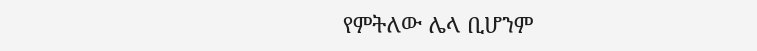የምትለው ሌላ ቢሆንም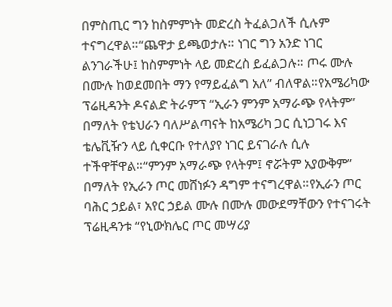በምስጢር ግን ከስምምነት መድረስ ትፈልጋለች ሲሉም ተናግረዋል።“ጨዋታ ይጫወታሉ። ነገር ግን አንድ ነገር ልንገራችሁ፤ ከስምምነት ላይ መድረስ ይፈልጋሉ። ጦሩ ሙሉ በሙሉ ከወደመበት ማን የማይፈልግ አለ” ብለዋል።የአሜሪካው ፕሬዚዳንት ዶናልድ ትራምፕ “ኢራን ምንም አማራጭ የላትም” በማለት የቴህራን ባለሥልጣናት ከአሜሪካ ጋር ሲነጋገሩ እና ቴሌቪዥን ላይ ሲቀርቡ የተለያየ ነገር ይናገራሉ ሲሉ ተችዋቸዋል።“ምንም አማራጭ የላትም፤ ኖሯትም አያውቅም” በማለት የኢራን ጦር መሸነፉን ዳግም ተናግረዋል።የኢራን ጦር ባሕር ኃይል፣ አየር ኃይል ሙሉ በሙሉ መውደማቸውን የተናገሩት ፕሬዚዳንቱ “የኒውክሌር ጦር መሣሪያ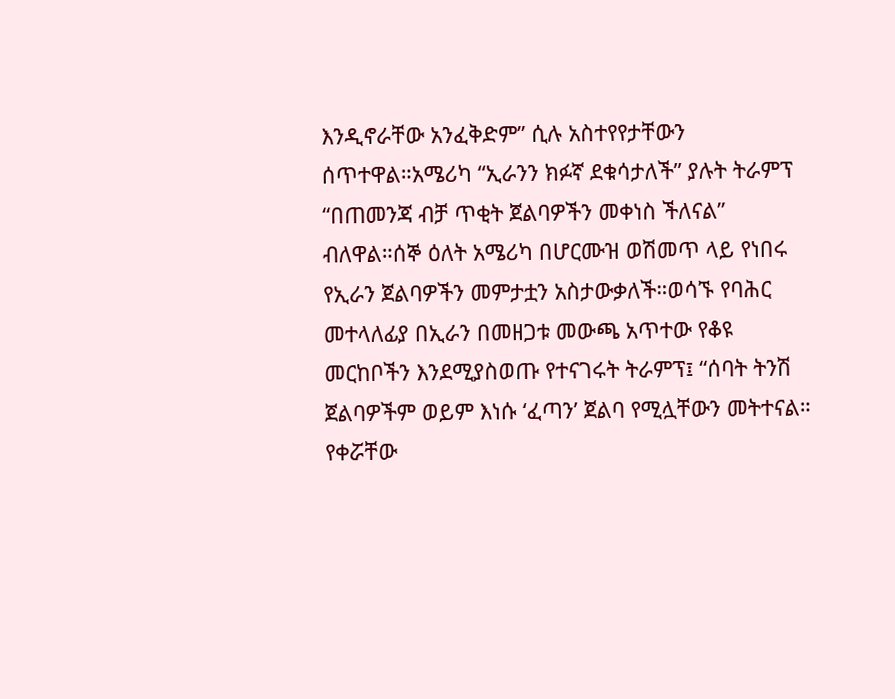እንዲኖራቸው አንፈቅድም” ሲሉ አስተየየታቸውን ሰጥተዋል።አሜሪካ “ኢራንን ክፉኛ ደቁሳታለች” ያሉት ትራምፕ “በጠመንጃ ብቻ ጥቂት ጀልባዎችን መቀነስ ችለናል” ብለዋል።ሰኞ ዕለት አሜሪካ በሆርሙዝ ወሽመጥ ላይ የነበሩ የኢራን ጀልባዎችን መምታቷን አስታውቃለች።ወሳኙ የባሕር መተላለፊያ በኢራን በመዘጋቱ መውጫ አጥተው የቆዩ መርከቦችን እንደሚያስወጡ የተናገሩት ትራምፕ፤ “ሰባት ትንሽ ጀልባዎችም ወይም እነሱ ‘ፈጣን’ ጀልባ የሚሏቸውን መትተናል። የቀሯቸው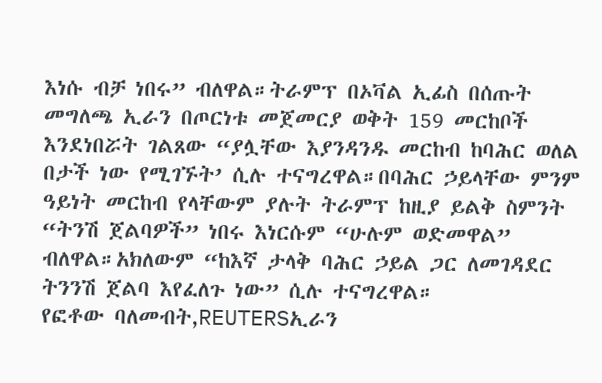እነሱ ብቻ ነበሩ” ብለዋል።ትራምፕ በኦቫል ኢፊስ በሰጡት መግለጫ ኢራን በጦርነቱ መጀመርያ ወቅት 159 መርከቦች እንደነበሯት ገልጸው “ያሏቸው እያንዳንዱ መርከብ ከባሕር ወለል በታች ነው የሚገኙት’ ሲሉ ተናግረዋል።በባሕር ኃይላቸው ምንም ዓይነት መርከብ የላቸውም ያሉት ትራምፕ ከዚያ ይልቅ ስምንት “ትንሽ ጀልባዎች” ነበሩ እነርሱም “ሁሉም ወድመዋል” ብለዋል።አክለውም “ከእኛ ታላቅ ባሕር ኃይል ጋር ለመገዳደር ትንንሽ ጀልባ እየፈለጉ ነው” ሲሉ ተናግረዋል።
የፎቶው ባለመብት,REUTERSኢራን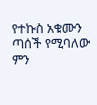የተኩስ አቁሙን ጣሰች የሚባለው ምን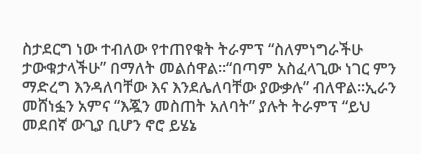ስታደርግ ነው ተብለው የተጠየቁት ትራምፕ “ስለምነግራችሁ ታውቁታላችሁ” በማለት መልሰዋል።“በጣም አስፈላጊው ነገር ምን ማድረግ እንዳለባቸው እና እንደሌለባቸው ያውቃሉ” ብለዋል።ኢራን መሸነፏን አምና “እጇን መስጠት አለባት” ያሉት ትራምፕ “ይህ መደበኛ ውጊያ ቢሆን ኖሮ ይሄኔ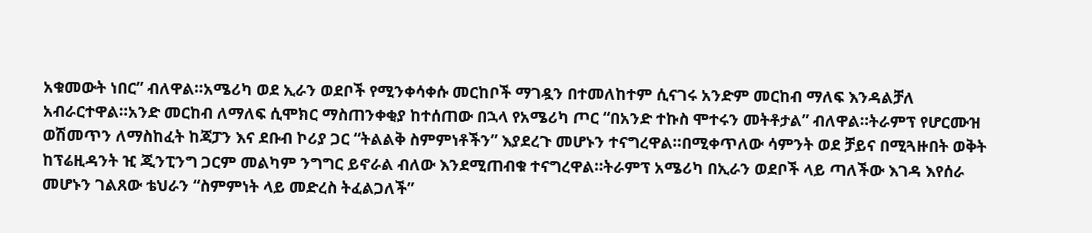አቁመውት ነበር” ብለዋል።አሜሪካ ወደ ኢራን ወደቦች የሚንቀሳቀሱ መርከቦች ማገዷን በተመለከተም ሲናገሩ አንድም መርከብ ማለፍ እንዳልቻለ አብራርተዋል።አንድ መርከብ ለማለፍ ሲሞክር ማስጠንቀቂያ ከተሰጠው በኋላ የአሜሪካ ጦር “በአንድ ተኩስ ሞተሩን መትቶታል” ብለዋል።ትራምፕ የሆርሙዝ ወሽመጥን ለማስከፈት ከጃፓን እና ደቡብ ኮሪያ ጋር “ትልልቅ ስምምነቶችን” እያደረጉ መሆኑን ተናግረዋል።በሚቀጥለው ሳምንት ወደ ቻይና በሚጓዙበት ወቅት ከፕሬዚዳንት ዢ ጂንፒንግ ጋርም መልካም ንግግር ይኖራል ብለው እንደሚጠብቁ ተናግረዋል።ትራምፕ አሜሪካ በኢራን ወደቦች ላይ ጣለችው እገዳ እየሰራ መሆኑን ገልጸው ቴህራን “ስምምነት ላይ መድረስ ትፈልጋለች”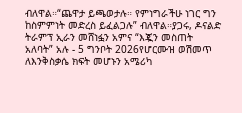ብለዋል።“ጨዋታ ይጫወታሉ። የምነግራችሁ ነገር ግን ከስምምነት መድረስ ይፈልጋሉ” ብለዋል።ያጋሩ, ዶናልድ ትራምፕ ኢራን መሸነፏን አምና “እጇን መስጠት አለባት” አሉ - 5 ግንቦት 2026የሆርሙዝ ወሽመጥ ለእንቅስቃሴ ክፍት መሆኑን አሜሪካ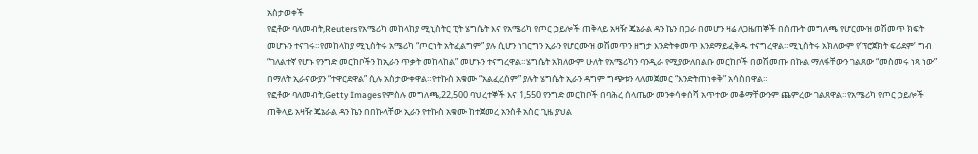አስታወቀች
የፎቶው ባለመብት,Reutersየአሜሪካ መከላከያ ሚኒስትር ፒት ሄግሴት እና የአሜሪካ የጦር ኃይሎች ጠቅላይ አዛዥ ጄኔራል ዳን ኬን በጋራ በመሆን ዛሬ ለጋዜጠኞች በሰጡት መግለጫ የሆርሙዝ ወሽመጥ ክፍት መሆኑን ተናገሩ።የመከላከያ ሚኒስትሩ አሜሪካ “ጦርነት አትፈልግም” ያሉ ሲሆን ነገርግን ኢራን የሆርሙዝ ወሽመጥን ዘግታ እንድትቀመጥ እንደማይፈቅዱ ተናግረዋል።ሚኒስትሩ አክለውም የ’ፕሮጀክት ፍሪደም’ ግብ “ገለልተኛ የሆኑ የንግድ መርከቦችን ከኢራን ጥቃት መከላከል” መሆኑን ተናግረዋል።ሄግሴት አክለውም ሁለት የአሜሪካን ባንዲራ የሚያውለበልቡ መርከቦች በወሽመጡ በኩል ማለፋቸውን ገልጸው “መስመሩ ነጻ ነው” በማለት ኢራናውያን “ተዋርደዋል” ሲሉ አስታውቀዋል።የተኩስ አቁሙ “አልፈረሰም” ያሉት ሄግሴት ኢራን ዳግም ግጭቱን ላለመጀመር “እንድትጠነቀቅ” አሳስበዋል።
የፎቶው ባለመብት,Getty Imagesየምስሉ መግለጫ,22,500 ባህረተኞች እና 1,550 የንግድ መርከቦች በባሕረ ሰላጤው መንቀሳቀሰሻ አጥተው መቆማቸውንም ጨምረው ገልጸዋል።የአሜሪካ የጦር ኃይሎች ጠቅላይ አዛዥ ጄኔራል ዳን ኬን በበኩላቸው ኢራን የተኩስ አቁሙ ከተጀመረ አንስቶ አስር ጊዜ ያህል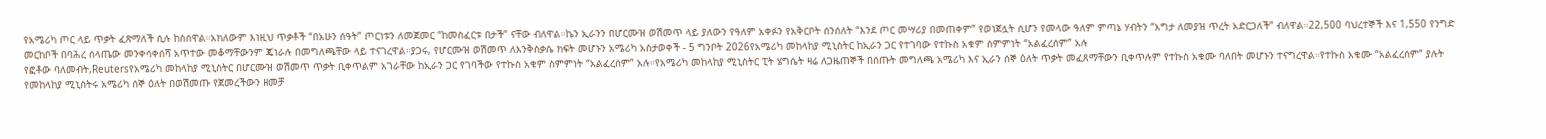የአሜሪካ ጦር ላይ ጥቃት ፈጽማለች ሲሉ ከስሰዋል።አክለውም እነዚህ ጥቃቶች “በአሁን ሰዓት” ጦርነቱን ለመጀመር “ከመስፈርቱ በታች” ናቸው ብለዋል።ኬን ኢራንን በሆርሙዝ ወሽመጥ ላይ ያለውን የዓለም አቀፉን የአቅርቦት ሰንሰለት “እንደ ጦር መሣሪያ በመጠቀም” የወነጀሏት ሲሆን የመላው ዓለም ምጣኔ ሃብትን “አግታ ለመያዝ ጥረት አድርጋለች” ብለዋል።22,500 ባህረተኞች እና 1,550 የንግድ መርከቦች በባሕረ ሰላጤው መንቀሳቀሰሻ አጥተው መቆማቸውንም ጄነራሉ በመግለጫቸው ላይ ተናገረዋል።ያጋሩ, የሆርሙዝ ወሽመጥ ለእንቅስቃሴ ክፍት መሆኑን አሜሪካ አስታወቀች - 5 ግንቦት 2026የአሜሪካ መከላከያ ሚኒስትር ከኢራን ጋር የተገባው የተኩስ አቁም ስምምነት “አልፈረሰም” አሉ
የፎቶው ባለመብት,Reutersየአሜሪካ መከላከያ ሚኒስትር በሆርሙዝ ወሽመጥ ጥቃት ቢቀጥልም አገራቸው ከኢራን ጋር የገባችው የተኩስ አቁም ስምምነት “አልፈረሰም” አሉ።የአሜሪካ መከላከያ ሚኒስትር ፒት ሄግሴት ዛሬ ለጋዜጠኞች በሰጡት መግለጫ አሜሪካ እና ኢራን ሰኞ ዕለት ጥቃት መፈጸማቸውን ቢቀጥሉም የተኩስ አቁሙ ባለበት መሆኑን ተናግረዋል።የተኩስ አቁሙ “አልፈረሰም” ያሉት የመከላከያ ሚኒስትሩ አሜሪካ ሰኞ ዕለት በወሽመጡ የጀመረችውን ዘመቻ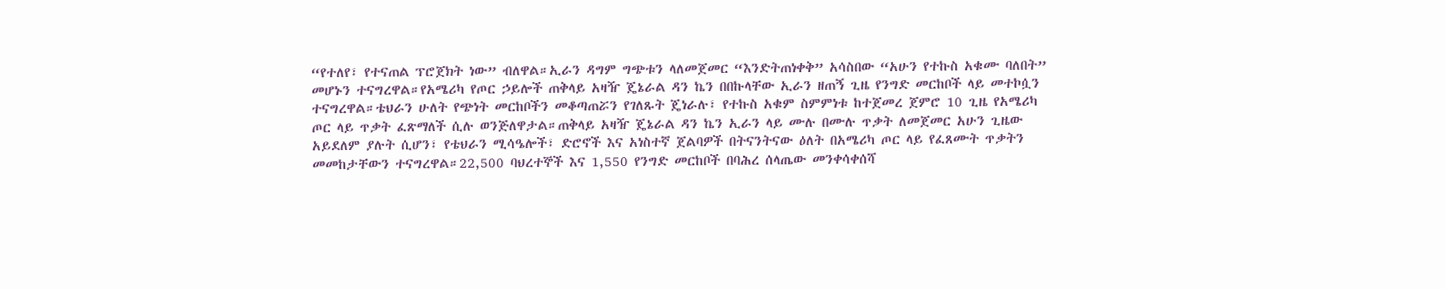“የተለየ፣ የተናጠል ፕሮጀክት ነው” ብለዋል።ኢራን ዳግም ግጭቱን ላለመጀመር “እንድትጠነቀቅ” አሳስበው “አሁን የተኩስ አቁሙ ባለበት” መሆኑን ተናግረዋል።የአሜሪካ የጦር ኃይሎች ጠቅላይ አዛዥ ጄኔራል ዳን ኬን በበኩላቸው ኢራን ዘጠኝ ጊዜ የንግድ መርከቦች ላይ መተኮሷን ተናግረዋል።ቴህራን ሁለት የጭነት መርከቦችን መቆጣጠሯን የገለጹት ጄነራሉ፣ የተኩስ አቁም ስምምነቱ ከተጀመረ ጀምሮ 10 ጊዜ የአሜሪካ ጦር ላይ ጥቃት ፈጽማለች ሲሉ ወንጅለዋታል።ጠቅላይ አዛዥ ጄኔራል ዳን ኬን ኢራን ላይ ሙሉ በሙሉ ጥቃት ለመጀመር አሁን ጊዜው አይደለም ያሉት ሲሆን፣ የቴህራን ሚሳዔሎች፣ ድሮኖች እና አነስተኛ ጀልባዎች በትናንትናው ዕለት በአሜሪካ ጦር ላይ የፈጸሙት ጥቃትን መመከታቸውን ተናግረዋል።22,500 ባህረተኞች እና 1,550 የንግድ መርከቦች በባሕረ ሰላጤው መንቀሳቀሰሻ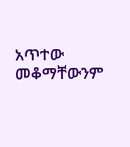አጥተው መቆማቸውንም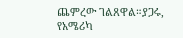ጨምረው ገልጸዋል።ያጋሩ, የአሜሪካ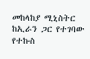መከላከያ ሚኒስትር ከኢራን ጋር የተገባው የተኩስ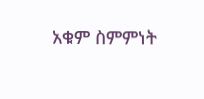አቁም ስምምነት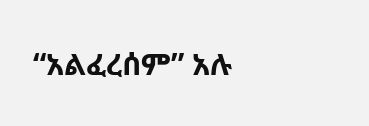“አልፈረሰም” አሉ